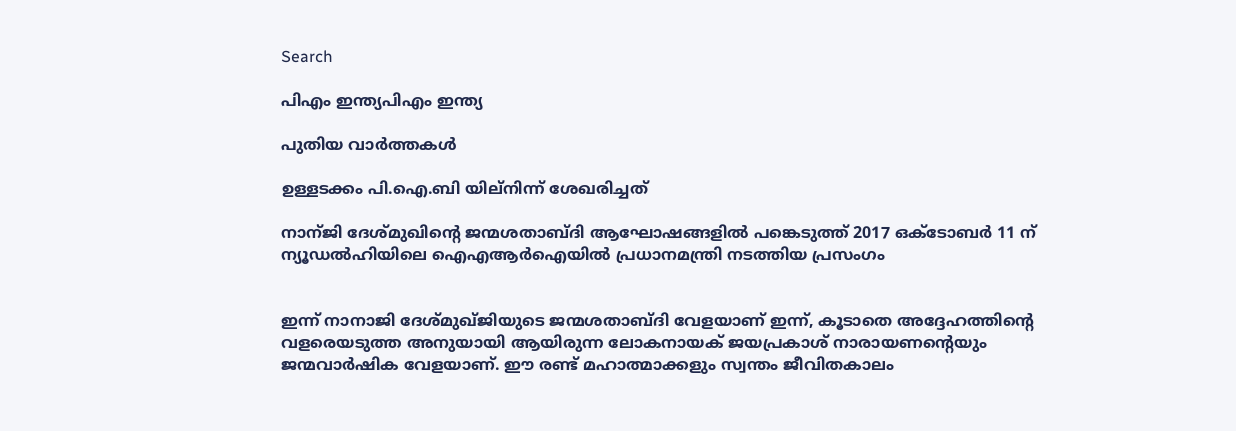Search

പിഎം ഇന്ത്യപിഎം ഇന്ത്യ

പുതിയ വാർത്തകൾ

ഉള്ളടക്കം പി.ഐ.ബി യില്നിന്ന് ശേഖരിച്ചത്

നാന്ജി ദേശ്മുഖിന്റെ ജന്മശതാബ്ദി ആഘോഷങ്ങളില്‍ പങ്കെടുത്ത് 2017 ഒക്ടോബര്‍ 11 ന് ന്യൂഡല്‍ഹിയിലെ ഐഎആര്‍ഐയില്‍ പ്രധാനമന്ത്രി നടത്തിയ പ്രസംഗം


ഇന്ന് നാനാജി ദേശ്മുഖ്ജിയുടെ ജന്മശതാബ്ദി വേളയാണ് ഇന്ന്, കൂടാതെ അദ്ദേഹത്തിന്റെ വളരെയടുത്ത അനുയായി ആയിരുന്ന ലോകനായക് ജയപ്രകാശ് നാരായണന്റെയും ജന്മവാര്‍ഷിക വേളയാണ്. ഈ രണ്ട് മഹാത്മാക്കളും സ്വന്തം ജീവിതകാലം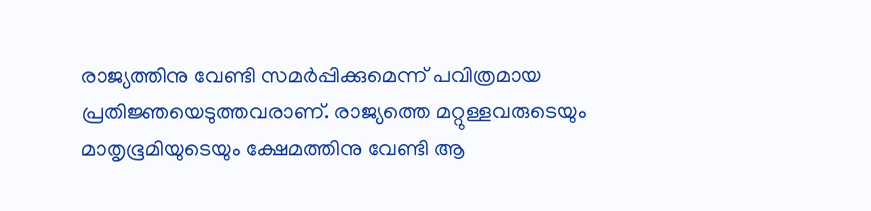രാജ്യത്തിനു വേണ്ടി സമര്‍പ്പിക്കുമെന്ന് പവിത്രമായ പ്രതിജ്ഞയെടുത്തവരാണ്. രാജ്യത്തെ മറ്റുള്ളവരുടെയും മാതൃഭൂമിയുടെയും ക്ഷേമത്തിനു വേണ്ടി ആ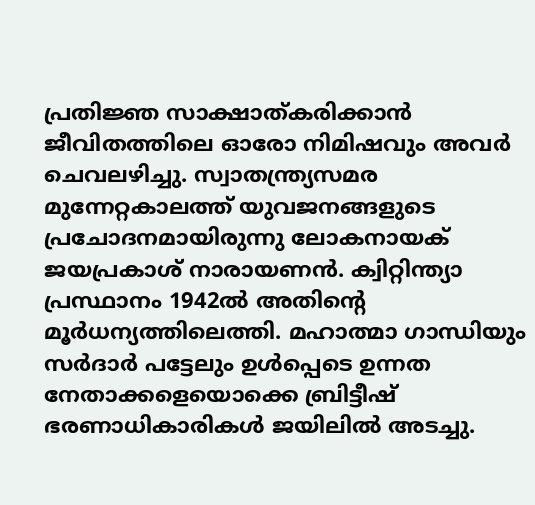പ്രതിജ്ഞ സാക്ഷാത്കരിക്കാന്‍ ജീവിതത്തിലെ ഓരോ നിമിഷവും അവര്‍ ചെവലഴിച്ചു. സ്വാതന്ത്ര്യസമര മുന്നേറ്റകാലത്ത് യുവജനങ്ങളുടെ പ്രചോദനമായിരുന്നു ലോകനായക് ജയപ്രകാശ് നാരായണന്‍. ക്വിറ്റിന്ത്യാ പ്രസ്ഥാനം 1942ല്‍ അതിന്റെ മൂര്‍ധന്യത്തിലെത്തി. മഹാത്മാ ഗാന്ധിയും സര്‍ദാര്‍ പട്ടേലും ഉള്‍പ്പെടെ ഉന്നത നേതാക്കളെയൊക്കെ ബ്രിട്ടീഷ് ഭരണാധികാരികള്‍ ജയിലില്‍ അടച്ചു.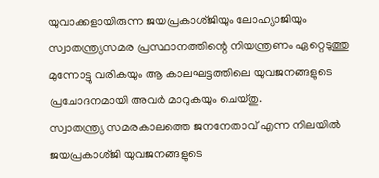യുവാക്കളായിരുന്ന ജയപ്രകാശ്ജിയും ലോഹ്യാജിയും സ്വാതന്ത്ര്യസമര പ്രസ്ഥാനത്തിന്റെ നിയന്ത്രണം ഏറ്റെടുത്തു മുന്നോട്ടു വരികയും ആ കാലഘട്ടത്തിലെ യുവജനങ്ങളുടെ പ്രചോദനമായി അവര്‍ മാറുകയും ചെയ്തു.
സ്വാതന്ത്ര്യ സമരകാലത്തെ ജനനേതാവ് എന്ന നിലയില്‍ ജയപ്രകാശ്ജി യുവജനങ്ങളുടെ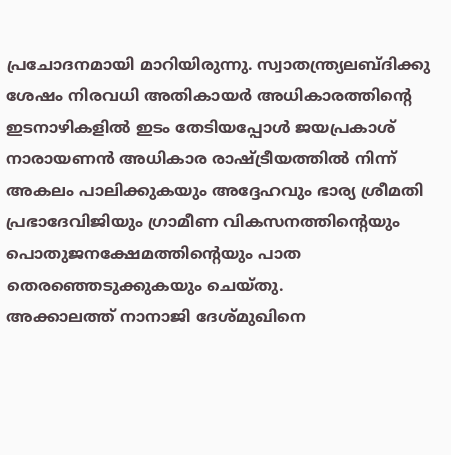പ്രചോദനമായി മാറിയിരുന്നു. സ്വാതന്ത്ര്യലബ്ദിക്കു ശേഷം നിരവധി അതികായര്‍ അധികാരത്തിന്റെ ഇടനാഴികളില്‍ ഇടം തേടിയപ്പോള്‍ ജയപ്രകാശ് നാരായണന്‍ അധികാര രാഷ്ട്രീയത്തില്‍ നിന്ന് അകലം പാലിക്കുകയും അദ്ദേഹവും ഭാര്യ ശ്രീമതി പ്രഭാദേവിജിയും ഗ്രാമീണ വികസനത്തിന്റെയും പൊതുജനക്ഷേമത്തിന്റെയും പാത തെരഞ്ഞെടുക്കുകയും ചെയ്തു.
അക്കാലത്ത് നാനാജി ദേശ്മുഖിനെ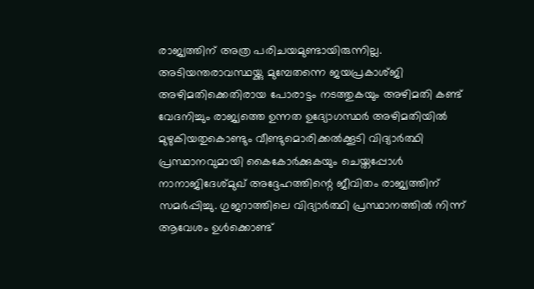രാജ്യത്തിന് അത്ര പരിചയമുണ്ടായിരുന്നില്ല. അടിയന്തരാവസ്ഥയ്ക്കു മുമ്പേതന്നെ ജയപ്രകാശ്ജി അഴിമതിക്കെതിരായ പോരാട്ടം നടത്തുകയും അഴിമതി കണ്ട് വേദനിച്ചും രാജ്യത്തെ ഉന്നത ഉദ്യോഗസ്ഥര്‍ അഴിമതിയില്‍ മുഴുകിയതുകൊണ്ടും വീണ്ടുമൊരിക്കല്‍ക്കൂടി വിദ്യാര്‍ത്ഥി പ്രസ്ഥാനവുമായി കൈകോര്‍ക്കുകയും ചെയ്തപ്പോള്‍ നാനാജിദേശ്മുഖ് അദ്ദേഹത്തിന്റെ ജീവിതം രാജ്യത്തിന് സമര്‍പ്പിച്ചു. ഗുജറാത്തിലെ വിദ്യാര്‍ത്ഥി പ്രസ്ഥാനത്തില്‍ നിന്ന് ആവേശം ഉള്‍ക്കൊണ്ട്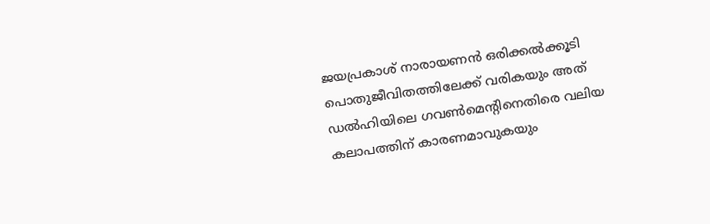ജയപ്രകാശ് നാരായണന്‍ ഒരിക്കല്‍ക്കൂടി പൊതുജീവിതത്തിലേക്ക് വരികയും അത് ഡല്‍ഹിയിലെ ഗവണ്‍മെന്റിനെതിരെ വലിയ കലാപത്തിന് കാരണമാവുകയും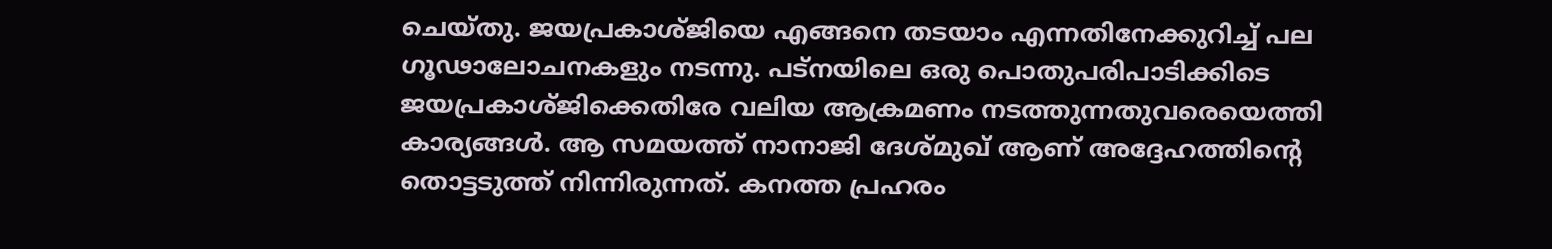ചെയ്തു. ജയപ്രകാശ്ജിയെ എങ്ങനെ തടയാം എന്നതിനേക്കുറിച്ച് പല ഗൂഢാലോചനകളും നടന്നു. പട്‌നയിലെ ഒരു പൊതുപരിപാടിക്കിടെ ജയപ്രകാശ്ജിക്കെതിരേ വലിയ ആക്രമണം നടത്തുന്നതുവരെയെത്തി കാര്യങ്ങള്‍. ആ സമയത്ത് നാനാജി ദേശ്മുഖ് ആണ് അദ്ദേഹത്തിന്റെ തൊട്ടടുത്ത് നിന്നിരുന്നത്. കനത്ത പ്രഹരം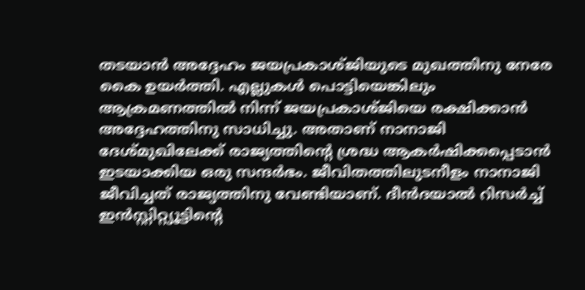തടയാന്‍ അദ്ദേഹം ജയപ്രകാശ്ജിയുടെ മുഖത്തിനു നേരേ കൈ ഉയര്‍ത്തി. എല്ലുകള്‍ പൊട്ടിയെങ്കിലും ആക്രമണത്തില്‍ നിന്ന് ജയപ്രകാശ്ജിയെ രക്ഷിക്കാന്‍ അദ്ദേഹത്തിനു സാധിച്ചു. അതാണ് നാനാജി ദേശ്മുഖിലേക്ക് രാജ്യത്തിന്റെ ശ്രദ്ധ ആകര്‍ഷിക്കപ്പെടാന്‍ ഇടയാക്കിയ ഒരു സന്ദര്‍ഭം. ജീവിതത്തിലുടനീളം നാനാജി ജീവിച്ചത് രാജ്യത്തിനു വേണ്ടിയാണ്. ദീന്‍ദയാല്‍ റിസര്‍ച്ച് ഇന്‍സ്റ്റിറ്റ്യൂട്ടിന്റെ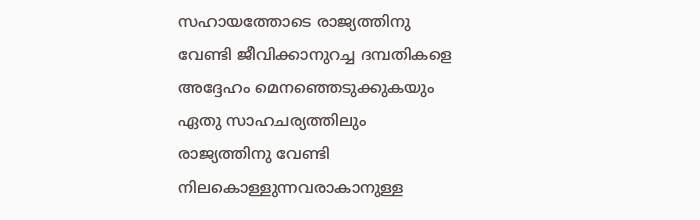സഹായത്തോടെ രാജ്യത്തിനു വേണ്ടി ജീവിക്കാനുറച്ച ദമ്പതികളെ അദ്ദേഹം മെനഞ്ഞെടുക്കുകയും ഏതു സാഹചര്യത്തിലും രാജ്യത്തിനു വേണ്ടി നിലകൊള്ളുന്നവരാകാനുള്ള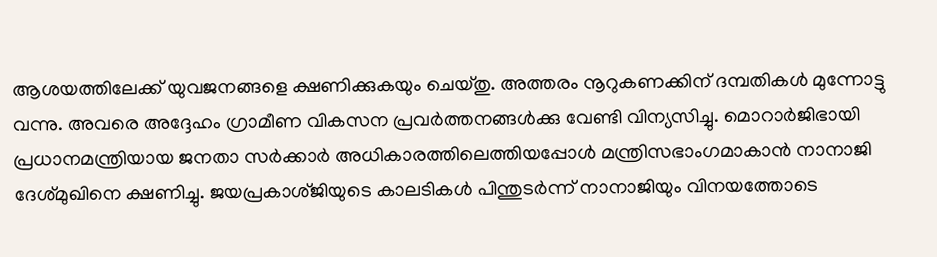ആശയത്തിലേക്ക് യുവജനങ്ങളെ ക്ഷണിക്കുകയും ചെയ്തു. അത്തരം നൂറുകണക്കിന് ദമ്പതികള്‍ മുന്നോട്ടു വന്നു. അവരെ അദ്ദേഹം ഗ്രാമീണ വികസന പ്രവര്‍ത്തനങ്ങള്‍ക്കു വേണ്ടി വിന്യസിച്ചു. മൊറാര്‍ജിഭായി പ്രധാനമന്ത്രിയായ ജനതാ സര്‍ക്കാര്‍ അധികാരത്തിലെത്തിയപ്പോള്‍ മന്ത്രിസഭാംഗമാകാന്‍ നാനാജി ദേശ്മുഖിനെ ക്ഷണിച്ചു. ജയപ്രകാശ്ജിയുടെ കാലടികള്‍ പിന്തുടര്‍ന്ന് നാനാജിയും വിനയത്തോടെ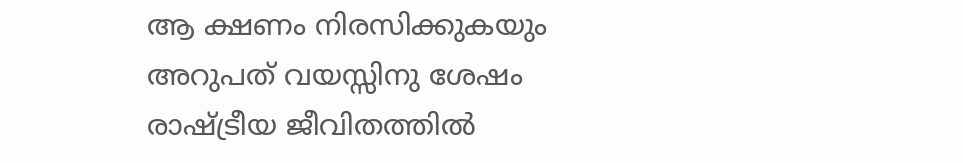ആ ക്ഷണം നിരസിക്കുകയും അറുപത് വയസ്സിനു ശേഷം രാഷ്ട്രീയ ജീവിതത്തില്‍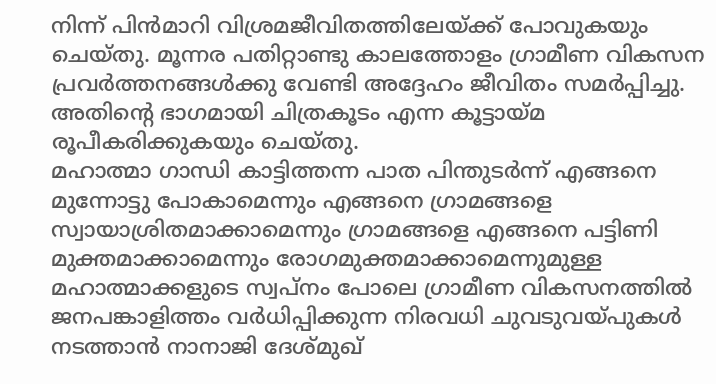നിന്ന് പിന്‍മാറി വിശ്രമജീവിതത്തിലേയ്ക്ക് പോവുകയും ചെയ്തു. മൂന്നര പതിറ്റാണ്ടു കാലത്തോളം ഗ്രാമീണ വികസന പ്രവര്‍ത്തനങ്ങള്‍ക്കു വേണ്ടി അദ്ദേഹം ജീവിതം സമര്‍പ്പിച്ചു. അതിന്റെ ഭാഗമായി ചിത്രകൂടം എന്ന കൂട്ടായ്മ രൂപീകരിക്കുകയും ചെയ്തു.
മഹാത്മാ ഗാന്ധി കാട്ടിത്തന്ന പാത പിന്തുടര്‍ന്ന് എങ്ങനെ മുന്നോട്ടു പോകാമെന്നും എങ്ങനെ ഗ്രാമങ്ങളെ സ്വായാശ്രിതമാക്കാമെന്നും ഗ്രാമങ്ങളെ എങ്ങനെ പട്ടിണി മുക്തമാക്കാമെന്നും രോഗമുക്തമാക്കാമെന്നുമുള്ള മഹാത്മാക്കളുടെ സ്വപ്‌നം പോലെ ഗ്രാമീണ വികസനത്തില്‍ ജനപങ്കാളിത്തം വര്‍ധിപ്പിക്കുന്ന നിരവധി ചുവടുവയ്പുകള്‍ നടത്താന്‍ നാനാജി ദേശ്മുഖ്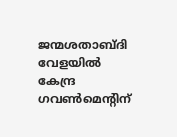ജന്മശതാബ്ദി വേളയില്‍ കേന്ദ്ര ഗവണ്‍മെന്റിന്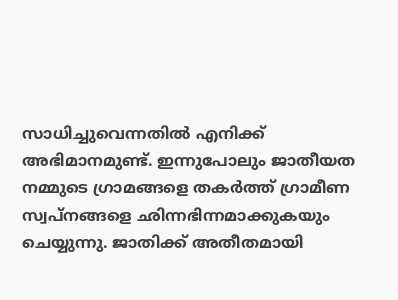സാധിച്ചുവെന്നതില്‍ എനിക്ക് അഭിമാനമുണ്ട്. ഇന്നുപോലും ജാതീയത നമ്മുടെ ഗ്രാമങ്ങളെ തകര്‍ത്ത് ഗ്രാമീണ സ്വപ്‌നങ്ങളെ ഛിന്നഭിന്നമാക്കുകയും ചെയ്യുന്നു. ജാതിക്ക് അതീതമായി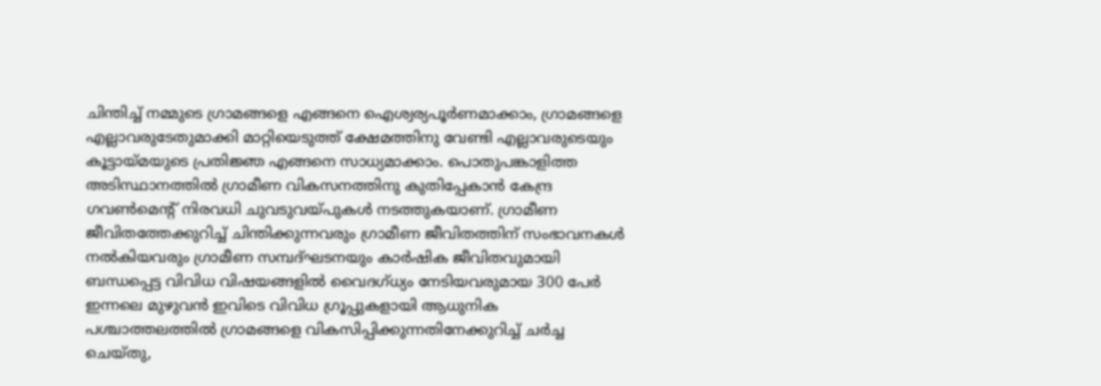ചിന്തിച്ച് നമ്മുടെ ഗ്രാമങ്ങളെ എങ്ങനെ ഐശ്വര്യപൂര്‍ണമാക്കാം, ഗ്രാമങ്ങളെ എല്ലാവരുടേതുമാക്കി മാറ്റിയെടുത്ത് ക്ഷേമത്തിനു വേണ്ടി എല്ലാവരുടെയും കൂട്ടായ്മയുടെ പ്രതിജ്ഞ എങ്ങനെ സാധ്യമാക്കാം. പൊതുപങ്കാളിത്ത അടിസ്ഥാനത്തില്‍ ഗ്രാമീണ വികസനത്തിനു കുതിപ്പേകാന്‍ കേന്ദ്ര ഗവണ്‍മെന്റ് നിരവധി ചുവടുവയ്പുകള്‍ നടത്തുകയാണ്. ഗ്രാമീണ ജീവിതത്തേക്കുറിച്ച് ചിന്തിക്കുന്നവരും ഗ്രാമീണ ജീവിതത്തിന് സംഭാവനകള്‍ നല്‍കിയവരും ഗ്രാമീണ സമ്പദ്ഘടനയും കാര്‍ഷിക ജീവിതവുമായി ബന്ധപ്പെട്ട വിവിധ വിഷയങ്ങളില്‍ വൈദഗ്ധ്യം നേടിയവരുമായ 300 പേര്‍ ഇന്നലെ മുഴുവന്‍ ഇവിടെ വിവിധ ഗ്രൂപ്പുകളായി ആധുനിക പശ്ചാത്തലത്തില്‍ ഗ്രാമങ്ങളെ വികസിപ്പിക്കുന്നതിനേക്കുറിച്ച് ചര്‍ച്ച ചെയ്തു,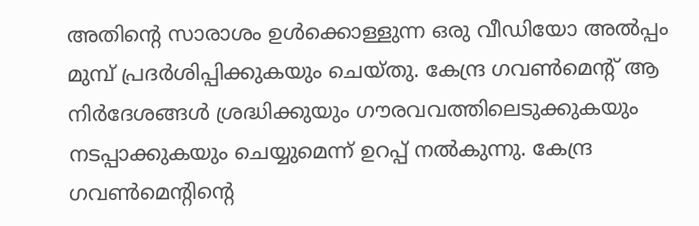അതിന്റെ സാരാശം ഉള്‍ക്കൊള്ളുന്ന ഒരു വീഡിയോ അല്‍പ്പം മുമ്പ് പ്രദര്‍ശിപ്പിക്കുകയും ചെയ്തു. കേന്ദ്ര ഗവണ്‍മെന്റ് ആ നിര്‍ദേശങ്ങള്‍ ശ്രദ്ധിക്കുയും ഗൗരവവത്തിലെടുക്കുകയും നടപ്പാക്കുകയും ചെയ്യുമെന്ന് ഉറപ്പ് നല്‍കുന്നു. കേന്ദ്ര ഗവണ്‍മെന്റിന്റെ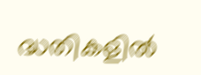ദ്ധതികളില്‍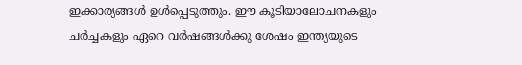ഇക്കാര്യങ്ങള്‍ ഉള്‍പ്പെടുത്തും. ഈ കൂടിയാലോചനകളും ചര്‍ച്ചകളും ഏറെ വര്‍ഷങ്ങള്‍ക്കു ശേഷം ഇന്ത്യയുടെ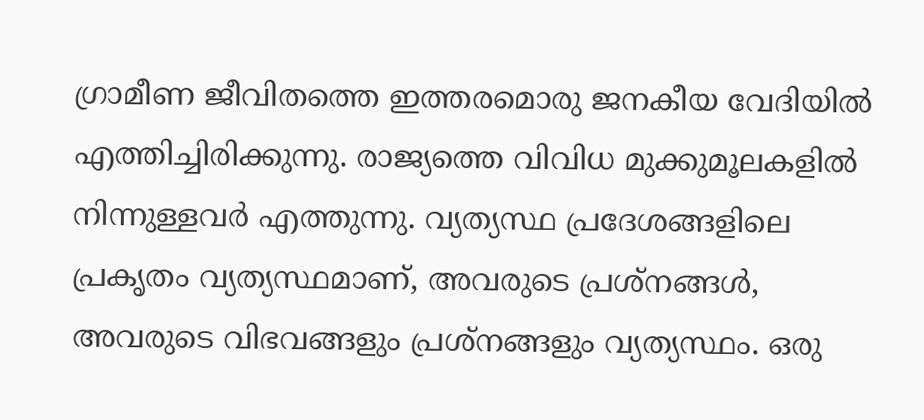ഗ്രാമീണ ജീവിതത്തെ ഇത്തരമൊരു ജനകീയ വേദിയില്‍ എത്തിച്ചിരിക്കുന്നു. രാജ്യത്തെ വിവിധ മുക്കുമൂലകളില്‍ നിന്നുള്ളവര്‍ എത്തുന്നു. വ്യത്യസ്ഥ പ്രദേശങ്ങളിലെ പ്രകൃതം വ്യത്യസ്ഥമാണ്, അവരുടെ പ്രശ്‌നങ്ങള്‍, അവരുടെ വിഭവങ്ങളും പ്രശ്‌നങ്ങളും വ്യത്യസ്ഥം. ഒരു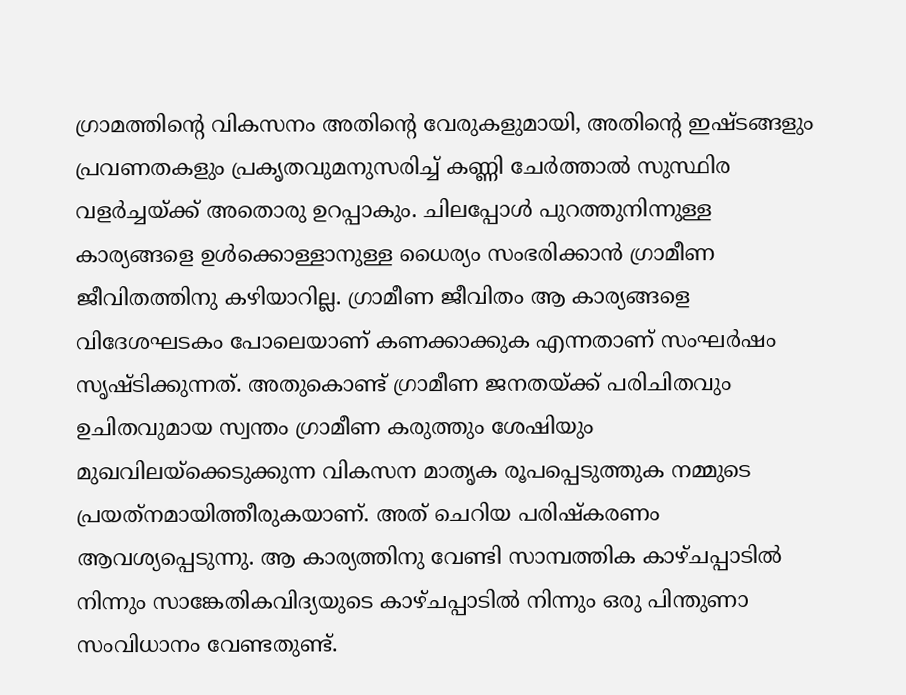ഗ്രാമത്തിന്റെ വികസനം അതിന്റെ വേരുകളുമായി, അതിന്റെ ഇഷ്ടങ്ങളും പ്രവണതകളും പ്രകൃതവുമനുസരിച്ച് കണ്ണി ചേര്‍ത്താല്‍ സുസ്ഥിര വളര്‍ച്ചയ്ക്ക് അതൊരു ഉറപ്പാകും. ചിലപ്പോള്‍ പുറത്തുനിന്നുള്ള കാര്യങ്ങളെ ഉള്‍ക്കൊള്ളാനുള്ള ധൈര്യം സംഭരിക്കാന്‍ ഗ്രാമീണ ജീവിതത്തിനു കഴിയാറില്ല. ഗ്രാമീണ ജീവിതം ആ കാര്യങ്ങളെ വിദേശഘടകം പോലെയാണ് കണക്കാക്കുക എന്നതാണ് സംഘര്‍ഷം സൃഷ്ടിക്കുന്നത്. അതുകൊണ്ട് ഗ്രാമീണ ജനതയ്ക്ക് പരിചിതവും ഉചിതവുമായ സ്വന്തം ഗ്രാമീണ കരുത്തും ശേഷിയും മുഖവിലയ്‌ക്കെടുക്കുന്ന വികസന മാതൃക രൂപപ്പെടുത്തുക നമ്മുടെ പ്രയത്‌നമായിത്തീരുകയാണ്. അത് ചെറിയ പരിഷ്‌കരണം ആവശ്യപ്പെടുന്നു. ആ കാര്യത്തിനു വേണ്ടി സാമ്പത്തിക കാഴ്ചപ്പാടില്‍ നിന്നും സാങ്കേതികവിദ്യയുടെ കാഴ്ചപ്പാടില്‍ നിന്നും ഒരു പിന്തുണാ സംവിധാനം വേണ്ടതുണ്ട്.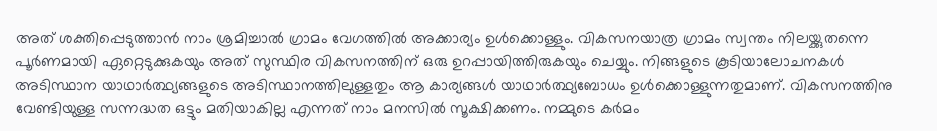അത് ശക്തിപ്പെടുത്താന്‍ നാം ശ്രമിച്ചാല്‍ ഗ്രാമം വേഗത്തില്‍ അക്കാര്യം ഉള്‍ക്കൊള്ളും. വികസനയാത്ര ഗ്രാമം സ്വന്തം നിലയ്ക്കുതന്നെ പൂര്‍ണമായി ഏറ്റെടുക്കുകയും അത് സുസ്ഥിര വികസനത്തിന് ഒരു ഉറപ്പായിത്തിരുകയും ചെയ്യും. നിങ്ങളുടെ കൂടിയാലോചനകള്‍ അടിസ്ഥാന യാഥാര്‍ത്ഥ്യങ്ങളുടെ അടിസ്ഥാനത്തിലുള്ളതും ആ കാര്യങ്ങള്‍ യാഥാര്‍ത്ഥ്യബോധം ഉള്‍ക്കൊള്ളുന്നതുമാണ്. വികസനത്തിനു വേണ്ടിയുള്ള സന്നദ്ധത ഒട്ടും മതിയാകില്ല എന്നത് നാം മനസില്‍ സൂക്ഷിക്കണം. നമ്മുടെ കര്‍മം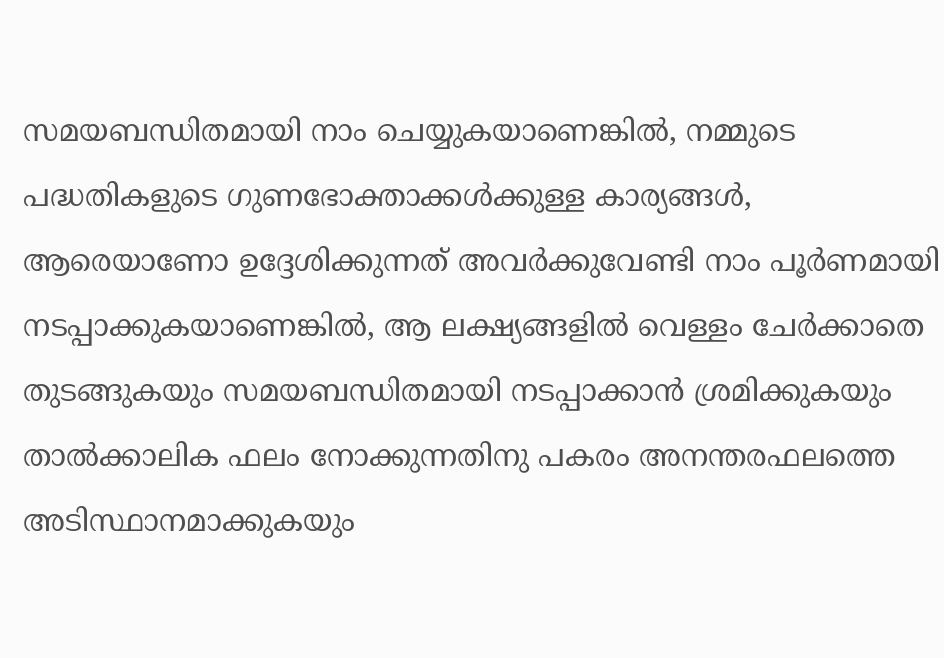സമയബന്ധിതമായി നാം ചെയ്യുകയാണെങ്കില്‍, നമ്മുടെ പദ്ധതികളുടെ ഗുണഭോക്താക്കള്‍ക്കുള്ള കാര്യങ്ങള്‍, ആരെയാണോ ഉദ്ദേശിക്കുന്നത് അവര്‍ക്കുവേണ്ടി നാം പൂര്‍ണമായി നടപ്പാക്കുകയാണെങ്കില്‍, ആ ലക്ഷ്യങ്ങളില്‍ വെള്ളം ചേര്‍ക്കാതെ തുടങ്ങുകയും സമയബന്ധിതമായി നടപ്പാക്കാന്‍ ശ്രമിക്കുകയും താല്‍ക്കാലിക ഫലം നോക്കുന്നതിനു പകരം അനന്തരഫലത്തെ അടിസ്ഥാനമാക്കുകയും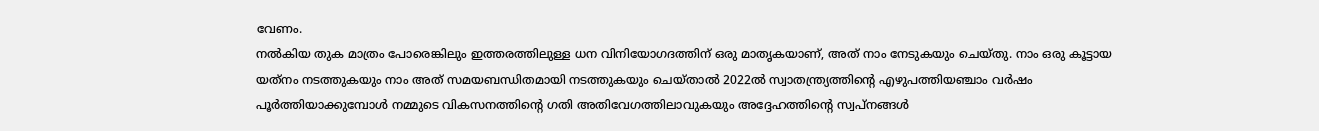വേണം.
നല്‍കിയ തുക മാത്രം പോരെങ്കിലും ഇത്തരത്തിലുള്ള ധന വിനിയോഗദത്തിന് ഒരു മാതൃകയാണ്, അത് നാം നേടുകയും ചെയ്തു. നാം ഒരു കൂട്ടായ യത്‌നം നടത്തുകയും നാം അത് സമയബന്ധിതമായി നടത്തുകയും ചെയ്താല്‍ 2022ല്‍ സ്വാതന്ത്ര്യത്തിന്റെ എഴുപത്തിയഞ്ചാം വര്‍ഷം പൂര്‍ത്തിയാക്കുമ്പോള്‍ നമ്മുടെ വികസനത്തിന്റെ ഗതി അതിവേഗത്തിലാവുകയും അദ്ദേഹത്തിന്റെ സ്വപ്‌നങ്ങള്‍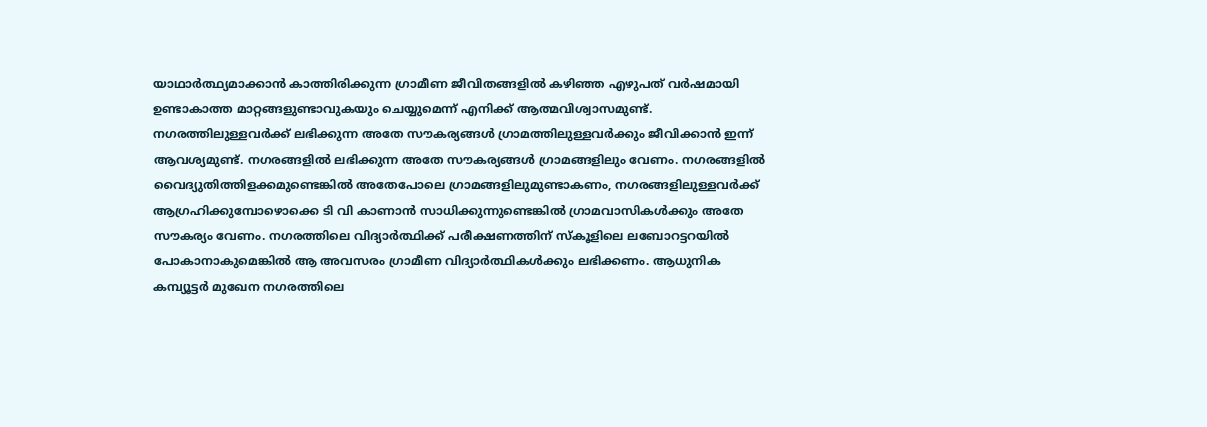യാഥാര്‍ത്ഥ്യമാക്കാന്‍ കാത്തിരിക്കുന്ന ഗ്രാമീണ ജീവിതങ്ങളില്‍ കഴിഞ്ഞ എഴുപത് വര്‍ഷമായി ഉണ്ടാകാത്ത മാറ്റങ്ങളുണ്ടാവുകയും ചെയ്യുമെന്ന് എനിക്ക് ആത്മവിശ്വാസമുണ്ട്. നഗരത്തിലുള്ളവര്‍ക്ക് ലഭിക്കുന്ന അതേ സൗകര്യങ്ങള്‍ ഗ്രാമത്തിലുള്ളവര്‍ക്കും ജീവിക്കാന്‍ ഇന്ന് ആവശ്യമുണ്ട്. നഗരങ്ങളില്‍ ലഭിക്കുന്ന അതേ സൗകര്യങ്ങള്‍ ഗ്രാമങ്ങളിലും വേണം. നഗരങ്ങളില്‍ വൈദ്യുതിത്തിളക്കമുണ്ടെങ്കില്‍ അതേപോലെ ഗ്രാമങ്ങളിലുമുണ്ടാകണം, നഗരങ്ങളിലുള്ളവര്‍ക്ക് ആഗ്രഹിക്കുമ്പോഴൊക്കെ ടി വി കാണാന്‍ സാധിക്കുന്നുണ്ടെങ്കില്‍ ഗ്രാമവാസികള്‍ക്കും അതേ സൗകര്യം വേണം. നഗരത്തിലെ വിദ്യാര്‍ത്ഥിക്ക് പരീക്ഷണത്തിന് സ്‌കൂളിലെ ലബോറട്ടറയില്‍ പോകാനാകുമെങ്കില്‍ ആ അവസരം ഗ്രാമീണ വിദ്യാര്‍ത്ഥികള്‍ക്കും ലഭിക്കണം. ആധുനിക കമ്പ്യൂട്ടര്‍ മുഖേന നഗരത്തിലെ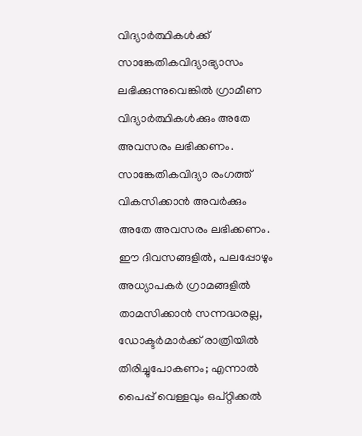വിദ്യാര്‍ത്ഥികള്‍ക്ക് സാങ്കേതികവിദ്യാഭ്യാസം ലഭിക്കുന്നുവെങ്കില്‍ ഗ്രാമീണ വിദ്യാര്‍ത്ഥികള്‍ക്കും അതേ അവസരം ലഭിക്കണം. സാങ്കേതികവിദ്യാ രംഗത്ത് വികസിക്കാന്‍ അവര്‍ക്കും അതേ അവസരം ലഭിക്കണം.
ഈ ദിവസങ്ങളില്‍, പലപ്പോഴും അധ്യാപകര്‍ ഗ്രാമങ്ങളില്‍ താമസിക്കാന്‍ സന്നദ്ധരല്ല, ഡോക്ടര്‍മാര്‍ക്ക് രാത്രിയില്‍ തിരിച്ചുപോകണം; എന്നാല്‍ പൈപ്പ് വെള്ളവും ഒപ്റ്റിക്കല്‍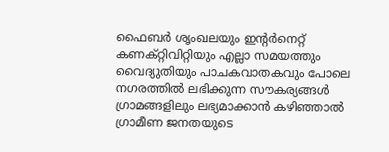ഫൈബര്‍ ശൃംഖലയും ഇന്റര്‍നെറ്റ് കണക്റ്റിവിറ്റിയും എല്ലാ സമയത്തും വൈദ്യുതിയും പാചകവാതകവും പോലെ നഗരത്തില്‍ ലഭിക്കുന്ന സൗകര്യങ്ങള്‍ ഗ്രാമങ്ങളിലും ലഭ്യമാക്കാന്‍ കഴിഞ്ഞാല്‍ ഗ്രാമീണ ജനതയുടെ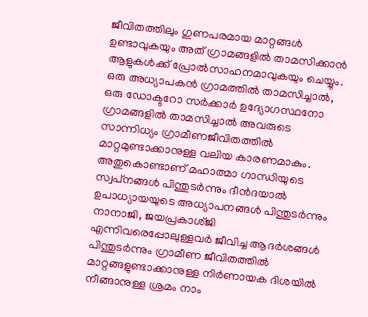ജീവിതത്തിലും ഗുണപരമായ മാറ്റങ്ങള്‍ ഉണ്ടാവുകയും അത് ഗ്രാമങ്ങളില്‍ താമസിക്കാന്‍ ആളുകള്‍ക്ക് പ്രോല്‍സാഹനമാവുകയും ചെയ്യും. ഒരു അധ്യാപകന്‍ ഗ്രാമത്തില്‍ താമസിച്ചാല്‍, ഒരു ഡോക്ടറോ സര്‍ക്കാര്‍ ഉദ്യോഗസ്ഥനോ ഗ്രാമങ്ങളില്‍ താമസിച്ചാല്‍ അവരുടെ സാന്നിധ്യം ഗ്രാമീണജീവിതത്തില്‍ മാറ്റമുണ്ടാക്കാനുള്ള വലിയ കാരണമാകും. അതുകൊണ്ടാണ് മഹാത്മാ ഗാന്ധിയുടെ സ്വപ്‌നങ്ങള്‍ പിന്തുടര്‍ന്നും ദീന്‍ദയാല്‍ ഉപാധ്യായയുടെ അധ്യാപനങ്ങള്‍ പിന്തുടര്‍ന്നും നാനാജി, ജയപ്രകാശ്ജി എന്നിവരെപ്പോലുള്ളവര്‍ ജീവിച്ച ആദര്‍ശങ്ങള്‍ പിന്തുടര്‍ന്നും ഗ്രാമീണ ജീവിതത്തില്‍ മാറ്റങ്ങളുണ്ടാക്കാനുള്ള നിര്‍ണായക ദിശയില്‍ നീങ്ങാനുള്ള ശ്രമം നാം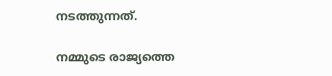നടത്തുന്നത്.

നമ്മുടെ രാജ്യത്തെ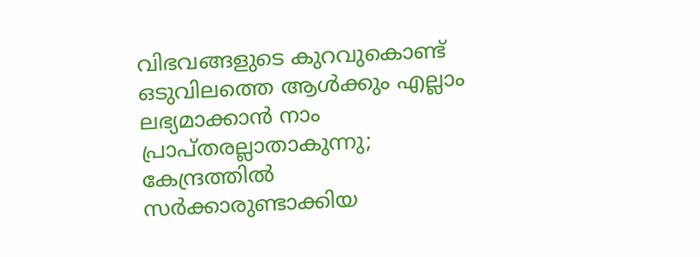വിഭവങ്ങളുടെ കുറവുകൊണ്ട് ഒടുവിലത്തെ ആള്‍ക്കും എല്ലാം ലഭ്യമാക്കാന്‍ നാം പ്രാപ്തരല്ലാതാകുന്നു; കേന്ദ്രത്തില്‍ സര്‍ക്കാരുണ്ടാക്കിയ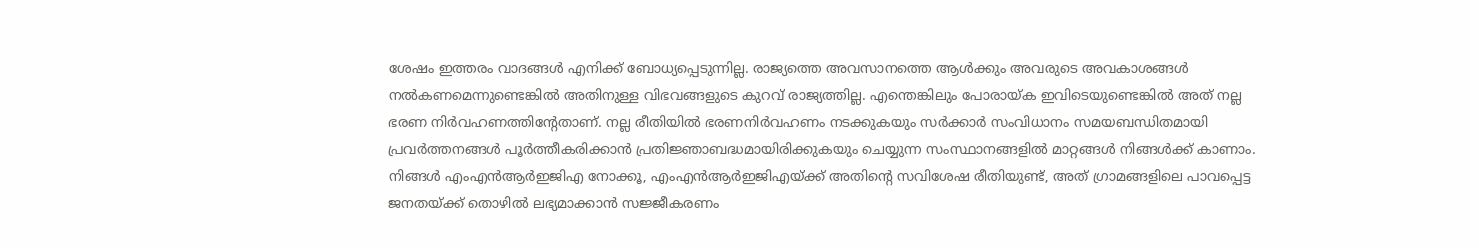ശേഷം ഇത്തരം വാദങ്ങള്‍ എനിക്ക് ബോധ്യപ്പെടുന്നില്ല. രാജ്യത്തെ അവസാനത്തെ ആള്‍ക്കും അവരുടെ അവകാശങ്ങള്‍ നല്‍കണമെന്നുണ്ടെങ്കില്‍ അതിനുള്ള വിഭവങ്ങളുടെ കുറവ് രാജ്യത്തില്ല. എന്തെങ്കിലും പോരായ്ക ഇവിടെയുണ്ടെങ്കില്‍ അത് നല്ല ഭരണ നിര്‍വഹണത്തിന്റേതാണ്. നല്ല രീതിയില്‍ ഭരണനിര്‍വഹണം നടക്കുകയും സര്‍ക്കാര്‍ സംവിധാനം സമയബന്ധിതമായി പ്രവര്‍ത്തനങ്ങള്‍ പൂര്‍ത്തീകരിക്കാന്‍ പ്രതിജ്ഞാബദ്ധമായിരിക്കുകയും ചെയ്യുന്ന സംസ്ഥാനങ്ങളില്‍ മാറ്റങ്ങള്‍ നിങ്ങള്‍ക്ക് കാണാം. നിങ്ങള്‍ എംഎന്‍ആര്‍ഇജിഎ നോക്കൂ, എംഎന്‍ആര്‍ഇജിഎയ്ക്ക് അതിന്റെ സവിശേഷ രീതിയുണ്ട്, അത് ഗ്രാമങ്ങളിലെ പാവപ്പെട്ട ജനതയ്ക്ക് തൊഴില്‍ ലഭ്യമാക്കാന്‍ സജ്ജീകരണം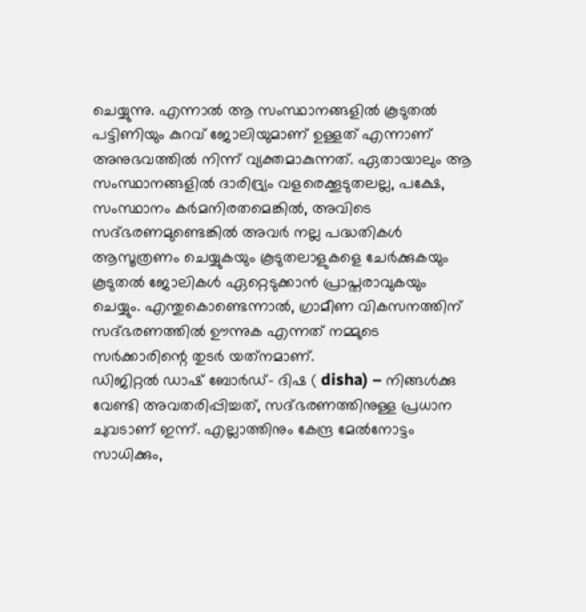ചെയ്യുന്നു. എന്നാല്‍ ആ സംസ്ഥാനങ്ങളില്‍ കൂടുതല്‍ പട്ടിണിയും കുറവ് ജോലിയുമാണ് ഉള്ളത് എന്നാണ് അനുഭവത്തില്‍ നിന്ന് വ്യക്തമാകുന്നത്. ഏതായാലും ആ സംസ്ഥാനങ്ങളില്‍ ദാരിദ്ര്യം വളരെക്കൂടുതലല്ല, പക്ഷേ, സംസ്ഥാനം കര്‍മനിരതമെങ്കില്‍, അവിടെ സദ്ഭരണമുണ്ടെങ്കില്‍ അവര്‍ നല്ല പദ്ധതികള്‍ ആസൂത്രണം ചെയ്യുകയും കൂടുതലാളുകളെ ചേര്‍ക്കുകയും കൂടുതല്‍ ജോലികള്‍ ഏറ്റെടുക്കാന്‍ പ്രാപ്തരാവുകയും ചെയ്യും. എന്തുകൊണ്ടെന്നാല്‍, ഗ്രാമീണ വികസനത്തിന് സദ്ഭരണത്തില്‍ ഊന്നുക എന്നത് നമ്മുടെ സര്‍ക്കാരിന്റെ തുടര്‍ യത്‌നമാണ്.
ഡിജിറ്റല്‍ ഡാഷ് ബോര്‍ഡ്- ദിഷ ( disha) – നിങ്ങള്‍ക്കു വേണ്ടി അവതരിപ്പിച്ചത്, സദ്ഭരണത്തിനുള്ള പ്രധാന ചുവടാണ് ഇന്ന്. എല്ലാത്തിനും കേന്ദ്ര മേല്‍നോട്ടം സാധിക്കും,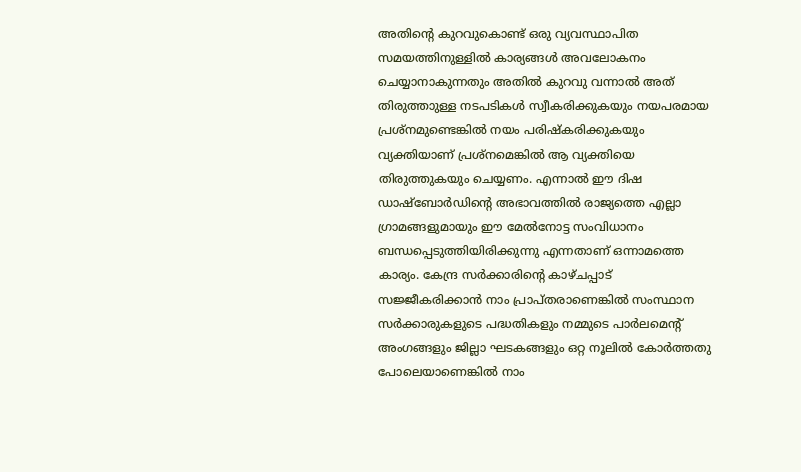അതിന്റെ കുറവുകൊണ്ട് ഒരു വ്യവസ്ഥാപിത സമയത്തിനുള്ളില്‍ കാര്യങ്ങള്‍ അവലോകനം ചെയ്യാനാകുന്നതും അതില്‍ കുറവു വന്നാല്‍ അത് തിരുത്താുള്ള നടപടികള്‍ സ്വീകരിക്കുകയും നയപരമായ പ്രശ്‌നമുണ്ടെങ്കില്‍ നയം പരിഷ്‌കരിക്കുകയും വ്യക്തിയാണ് പ്രശ്‌നമെങ്കില്‍ ആ വ്യക്തിയെ തിരുത്തുകയും ചെയ്യണം. എന്നാല്‍ ഈ ദിഷ ഡാഷ്‌ബോര്‍ഡിന്റെ അഭാവത്തില്‍ രാജ്യത്തെ എല്ലാ ഗ്രാമങ്ങളുമായും ഈ മേല്‍നോട്ട സംവിധാനം ബന്ധപ്പെടുത്തിയിരിക്കുന്നു എന്നതാണ് ഒന്നാമത്തെ കാര്യം. കേന്ദ്ര സര്‍ക്കാരിന്റെ കാഴ്ചപ്പാട് സജ്ജീകരിക്കാന്‍ നാം പ്രാപ്തരാണെങ്കില്‍ സംസ്ഥാന സര്‍ക്കാരുകളുടെ പദ്ധതികളും നമ്മുടെ പാര്‍ലമെന്റ് അംഗങ്ങളും ജില്ലാ ഘടകങ്ങളും ഒറ്റ നൂലില്‍ കോര്‍ത്തതു പോലെയാണെങ്കില്‍ നാം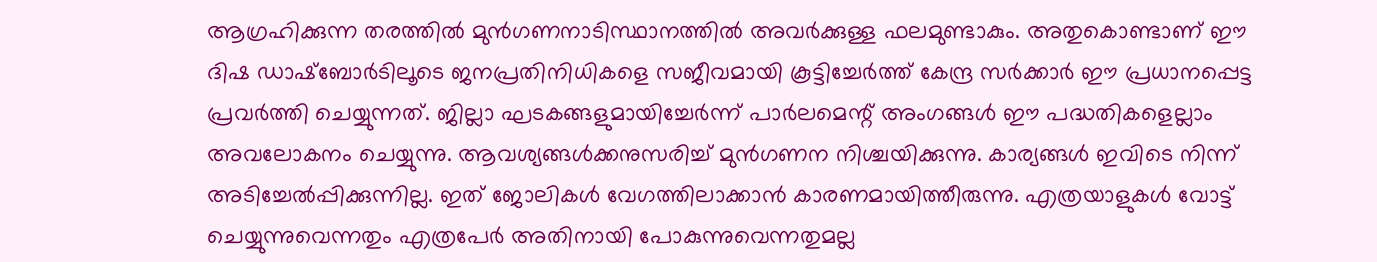ആഗ്രഹിക്കുന്ന തരത്തില്‍ മുന്‍ഗണനാടിസ്ഥാനത്തില്‍ അവര്‍ക്കുള്ള ഫലമുണ്ടാകും. അതുകൊണ്ടാണ് ഈ ദിഷ ഡാഷ്‌ബോര്‍ടിലൂടെ ജനപ്രതിനിധികളെ സജീവമായി കൂട്ടിച്ചേര്‍ത്ത് കേന്ദ്ര സര്‍ക്കാര്‍ ഈ പ്രധാനപ്പെട്ട പ്രവര്‍ത്തി ചെയ്യുന്നത്. ജില്ലാ ഘടകങ്ങളുമായിച്ചേര്‍ന്ന് പാര്‍ലമെന്റ് അംഗങ്ങള്‍ ഈ പദ്ധതികളെല്ലാം അവലോകനം ചെയ്യുന്നു. ആവശ്യങ്ങള്‍ക്കനുസരിച്ച് മുന്‍ഗണന നിശ്ചയിക്കുന്നു. കാര്യങ്ങള്‍ ഇവിടെ നിന്ന് അടിച്ചേല്‍പ്പിക്കുന്നില്ല. ഇത് ജോലികള്‍ വേഗത്തിലാക്കാന്‍ കാരണമായിത്തീരുന്നു. എത്രയാളുകള്‍ വോട്ട് ചെയ്യുന്നുവെന്നതും എത്രപേര്‍ അതിനായി പോകുന്നുവെന്നതുമല്ല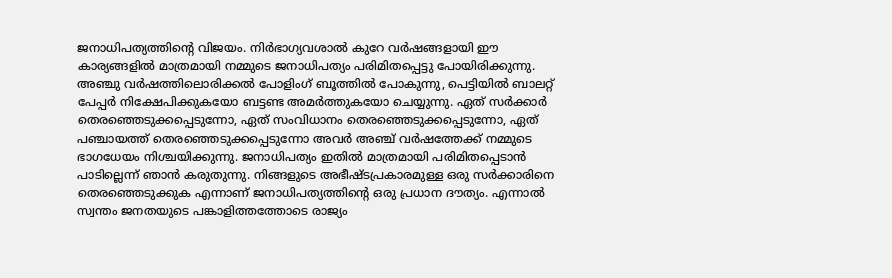ജനാധിപത്യത്തിന്റെ വിജയം. നിര്‍ഭാഗ്യവശാല്‍ കുറേ വര്‍ഷങ്ങളായി ഈ കാര്യങ്ങളില്‍ മാത്രമായി നമ്മുടെ ജനാധിപത്യം പരിമിതപ്പെട്ടു പോയിരിക്കുന്നു. അഞ്ചു വര്‍ഷത്തിലൊരിക്കല്‍ പോളിംഗ് ബൂത്തില്‍ പോകുന്നു, പെട്ടിയില്‍ ബാലറ്റ് പേപ്പര്‍ നിക്ഷേപിക്കുകയോ ബട്ടണ്ട അമര്‍ത്തുകയോ ചെയ്യുന്നു. ഏത് സര്‍ക്കാര്‍ തെരഞ്ഞെടുക്കപ്പെടുന്നോ, ഏത് സംവിധാനം തെരഞ്ഞെടുക്കപ്പെടുന്നോ, ഏത് പഞ്ചായത്ത് തെരഞ്ഞെടുക്കപ്പെടുന്നോ അവര്‍ അഞ്ച് വര്‍ഷത്തേക്ക് നമ്മുടെ ഭാഗധേയം നിശ്ചയിക്കുന്നു. ജനാധിപത്യം ഇതില്‍ മാത്രമായി പരിമിതപ്പെടാന്‍ പാടില്ലെന്ന് ഞാന്‍ കരുതുന്നു. നിങ്ങളുടെ അഭീഷ്ടപ്രകാരമുള്ള ഒരു സര്‍ക്കാരിനെ തെരഞ്ഞെടുക്കുക എന്നാണ് ജനാധിപത്യത്തിന്റെ ഒരു പ്രധാന ദൗത്യം. എന്നാല്‍ സ്വന്തം ജനതയുടെ പങ്കാളിത്തത്തോടെ രാജ്യം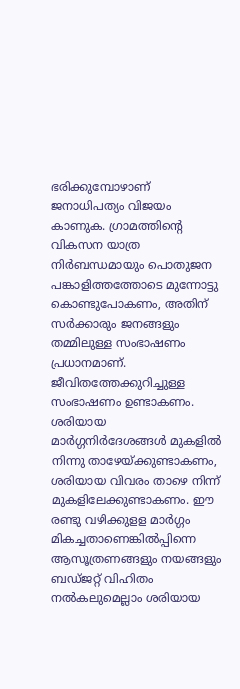ഭരിക്കുമ്പോഴാണ് ജനാധിപത്യം വിജയം കാണുക. ഗ്രാമത്തിന്റെ വികസന യാത്ര നിര്‍ബന്ധമായും പൊതുജന പങ്കാളിത്തത്തോടെ മുന്നോട്ടു കൊണ്ടുപോകണം, അതിന് സര്‍ക്കാരും ജനങ്ങളും തമ്മിലുള്ള സംഭാഷണം പ്രധാനമാണ്. ജീവിതത്തേക്കുറിച്ചുള്ള സംഭാഷണം ഉണ്ടാകണം. ശരിയായ മാര്‍ഗ്ഗനിര്‍ദേശങ്ങള്‍ മുകളില്‍ നിന്നു താഴേയ്ക്കുണ്ടാകണം, ശരിയായ വിവരം താഴെ നിന്ന് മുകളിലേക്കുണ്ടാകണം. ഈ രണ്ടു വഴിക്കുളള മാര്‍ഗ്ഗം മികച്ചതാണെങ്കില്‍പ്പിന്നെ ആസൂത്രണങ്ങളും നയങ്ങളും ബഡ്ജറ്റ് വിഹിതം നല്‍കലുമെല്ലാം ശരിയായ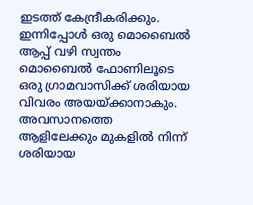ഇടത്ത് കേന്ദ്രീകരിക്കും. ഇന്നിപ്പോള്‍ ഒരു മൊബൈല്‍ ആപ്പ് വഴി സ്വന്തം മൊബൈല്‍ ഫോണിലൂടെ ഒരു ഗ്രാമവാസിക്ക് ശരിയായ വിവരം അയയ്ക്കാനാകും. അവസാനത്തെ ആളിലേക്കും മുകളില്‍ നിന്ന് ശരിയായ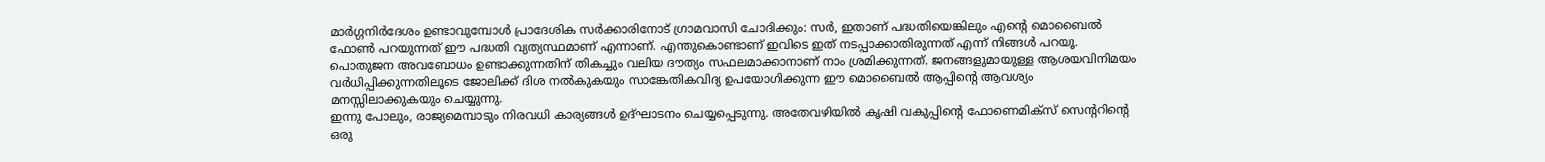മാര്‍ഗ്ഗനിര്‍ദേശം ഉണ്ടാവുമ്പോള്‍ പ്രാദേശിക സര്‍ക്കാരിനോട് ഗ്രാമവാസി ചോദിക്കും: സര്‍, ഇതാണ് പദ്ധതിയെങ്കിലും എന്റെ മൊബൈല്‍ ഫോണ്‍ പറയുന്നത് ഈ പദ്ധതി വ്യത്യസ്ഥമാണ് എന്നാണ്. എന്തുകൊണ്ടാണ് ഇവിടെ ഇത് നടപ്പാക്കാതിരുന്നത് എന്ന് നിങ്ങള്‍ പറയൂ. പൊതുജന അവബോധം ഉണ്ടാക്കുന്നതിന് തികച്ചും വലിയ ദൗത്യം സഫലമാക്കാനാണ് നാം ശ്രമിക്കുന്നത്. ജനങ്ങളുമായുള്ള ആശയവിനിമയം വര്‍ധിപ്പിക്കുന്നതിലൂടെ ജോലിക്ക് ദിശ നല്‍കുകയും സാങ്കേതികവിദ്യ ഉപയോഗിക്കുന്ന ഈ മൊബൈല്‍ ആപ്പിന്റെ ആവശ്യം മനസ്സിലാക്കുകയും ചെയ്യുന്നു.
ഇന്നു പോലും, രാജ്യമെമ്പാടും നിരവധി കാര്യങ്ങള്‍ ഉദ്ഘാടനം ചെയ്യപ്പെടുന്നു. അതേവഴിയില്‍ കൃഷി വകുപ്പിന്റെ ഫോണെമിക്‌സ് സെന്ററിന്റെ ഒരു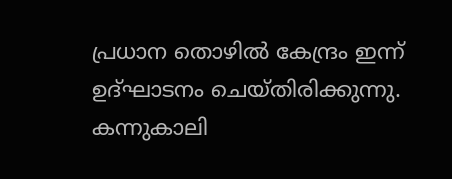പ്രധാന തൊഴില്‍ കേന്ദ്രം ഇന്ന് ഉദ്ഘാടനം ചെയ്തിരിക്കുന്നു. കന്നുകാലി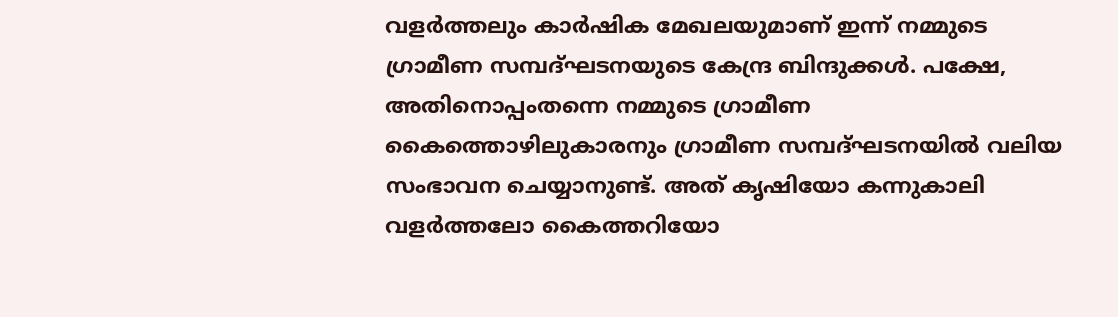വളര്‍ത്തലും കാര്‍ഷിക മേഖലയുമാണ് ഇന്ന് നമ്മുടെ ഗ്രാമീണ സമ്പദ്ഘടനയുടെ കേന്ദ്ര ബിന്ദുക്കള്‍. പക്ഷേ, അതിനൊപ്പംതന്നെ നമ്മുടെ ഗ്രാമീണ കൈത്തൊഴിലുകാരനും ഗ്രാമീണ സമ്പദ്ഘടനയില്‍ വലിയ സംഭാവന ചെയ്യാനുണ്ട്. അത് കൃഷിയോ കന്നുകാലി വളര്‍ത്തലോ കൈത്തറിയോ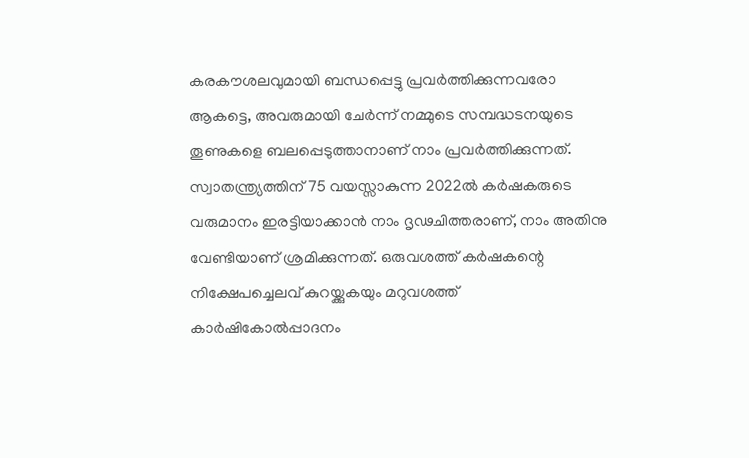കരകൗശലവുമായി ബന്ധപ്പെട്ടു പ്രവര്‍ത്തിക്കുന്നവരോ ആകട്ടെ, അവരുമായി ചേര്‍ന്ന് നമ്മുടെ സമ്പദ്ധടനയുടെ തൂണുകളെ ബലപ്പെടുത്താനാണ് നാം പ്രവര്‍ത്തിക്കുന്നത്. സ്വാതന്ത്ര്യത്തിന് 75 വയസ്സാകുന്ന 2022ല്‍ കര്‍ഷകരുടെ വരുമാനം ഇരട്ടിയാക്കാന്‍ നാം ദൃഢചിത്തരാണ്, നാം അതിനു വേണ്ടിയാണ് ശ്രമിക്കുന്നത്. ഒരുവശത്ത് കര്‍ഷകന്റെ നിക്ഷേപച്ചെലവ് കുറയ്ക്കുകയും മറുവശത്ത് കാര്‍ഷികോല്‍പ്പാദനം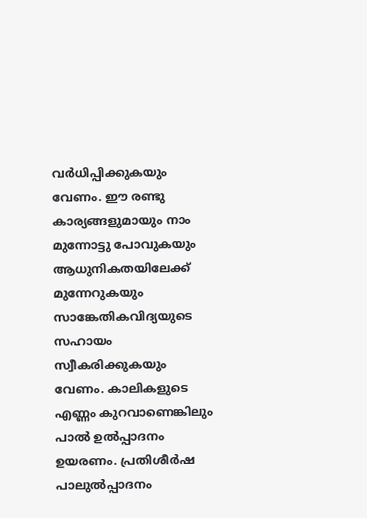വര്‍ധിപ്പിക്കുകയും വേണം. ഈ രണ്ടു കാര്യങ്ങളുമായും നാം മുന്നോട്ടു പോവുകയും ആധുനികതയിലേക്ക് മുന്നേറുകയും സാങ്കേതികവിദ്യയുടെ സഹായം സ്വീകരിക്കുകയും വേണം. കാലികളുടെ എണ്ണം കുറവാണെങ്കിലും പാല്‍ ഉല്‍പ്പാദനം ഉയരണം. പ്രതിശീര്‍ഷ പാലുല്‍പ്പാദനം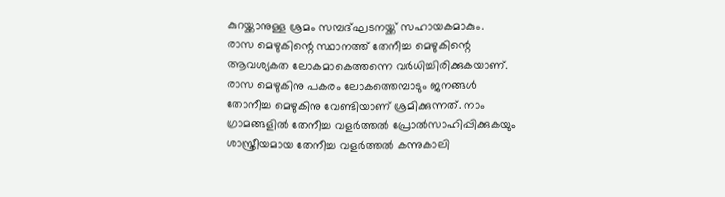കുറയ്ക്കാനുള്ള ശ്രമം സമ്പദ്ഘടനയ്ക്ക് സഹായകമാകും.
രാസ മെഴുകിന്റെ സ്ഥാനത്ത് തേനീച്ച മെഴുകിന്റെ ആവശ്യകത ലോകമാകെത്തന്നെ വര്‍ധിച്ചിരിക്കുകയാണ്. രാസ മെഴുകിനു പകരം ലോകത്തെമ്പാടും ജനങ്ങള്‍ തോനീച്ച മെഴുകിനു വേണ്ടിയാണ് ശ്രമിക്കുന്നത്. നാം ഗ്രാമങ്ങളില്‍ തേനീച്ച വളര്‍ത്തല്‍ പ്രോല്‍സാഹിപ്പിക്കുകയും ശാസ്ത്രീയമായ തേനീച്ച വളര്‍ത്തല്‍ കന്നുകാലി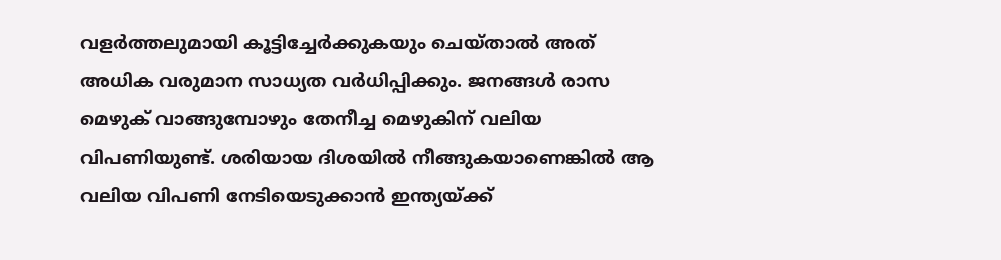വളര്‍ത്തലുമായി കൂട്ടിച്ചേര്‍ക്കുകയും ചെയ്താല്‍ അത് അധിക വരുമാന സാധ്യത വര്‍ധിപ്പിക്കും. ജനങ്ങള്‍ രാസ മെഴുക് വാങ്ങുമ്പോഴും തേനീച്ച മെഴുകിന് വലിയ വിപണിയുണ്ട്. ശരിയായ ദിശയില്‍ നീങ്ങുകയാണെങ്കില്‍ ആ വലിയ വിപണി നേടിയെടുക്കാന്‍ ഇന്ത്യയ്ക്ക്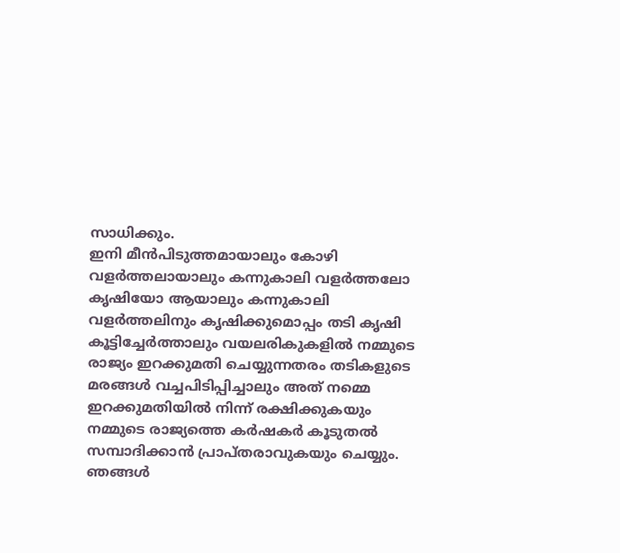സാധിക്കും.
ഇനി മീന്‍പിടുത്തമായാലും കോഴി വളര്‍ത്തലായാലും കന്നുകാലി വളര്‍ത്തലോ കൃഷിയോ ആയാലും കന്നുകാലി വളര്‍ത്തലിനും കൃഷിക്കുമൊപ്പം തടി കൃഷി കൂട്ടിച്ചേര്‍ത്താലും വയലരികുകളില്‍ നമ്മുടെ രാജ്യം ഇറക്കുമതി ചെയ്യുന്നതരം തടികളുടെ മരങ്ങള്‍ വച്ചപിടിപ്പിച്ചാലും അത് നമ്മെ ഇറക്കുമതിയില്‍ നിന്ന് രക്ഷിക്കുകയും നമ്മുടെ രാജ്യത്തെ കര്‍ഷകര്‍ കൂടുതല്‍ സമ്പാദിക്കാന്‍ പ്രാപ്തരാവുകയും ചെയ്യും. ഞങ്ങള്‍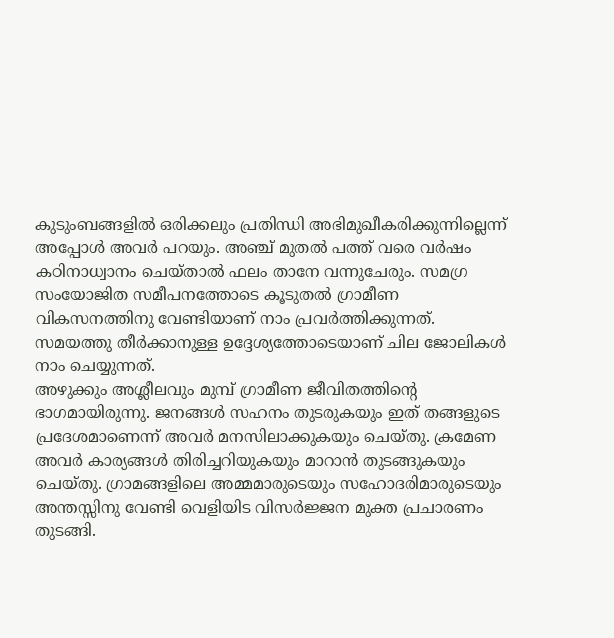കുടുംബങ്ങളില്‍ ഒരിക്കലും പ്രതിന്ധി അഭിമുഖീകരിക്കുന്നില്ലെന്ന് അപ്പോള്‍ അവര്‍ പറയും. അഞ്ച് മുതല്‍ പത്ത് വരെ വര്‍ഷം കഠിനാധ്വാനം ചെയ്താല്‍ ഫലം താനേ വന്നുചേരും. സമഗ്ര സംയോജിത സമീപനത്തോടെ കൂടുതല്‍ ഗ്രാമീണ വികസനത്തിനു വേണ്ടിയാണ് നാം പ്രവര്‍ത്തിക്കുന്നത്.
സമയത്തു തീര്‍ക്കാനുള്ള ഉദ്ദേശ്യത്തോടെയാണ് ചില ജോലികള്‍ നാം ചെയ്യുന്നത്.
അഴുക്കും അശ്ലീലവും മുമ്പ് ഗ്രാമീണ ജീവിതത്തിന്റെ ഭാഗമായിരുന്നു. ജനങ്ങള്‍ സഹനം തുടരുകയും ഇത് തങ്ങളുടെ പ്രദേശമാണെന്ന് അവര്‍ മനസിലാക്കുകയും ചെയ്തു. ക്രമേണ അവര്‍ കാര്യങ്ങള്‍ തിരിച്ചറിയുകയും മാറാന്‍ തുടങ്ങുകയും ചെയ്തു. ഗ്രാമങ്ങളിലെ അമ്മമാരുടെയും സഹോദരിമാരുടെയും അന്തസ്സിനു വേണ്ടി വെളിയിട വിസര്‍ജ്ജന മുക്ത പ്രചാരണം തുടങ്ങി.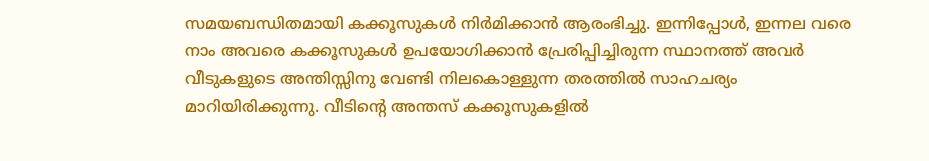സമയബന്ധിതമായി കക്കൂസുകള്‍ നിര്‍മിക്കാന്‍ ആരംഭിച്ചു. ഇന്നിപ്പോള്‍, ഇന്നല വരെ നാം അവരെ കക്കൂസുകള്‍ ഉപയോഗിക്കാന്‍ പ്രേരിപ്പിച്ചിരുന്ന സ്ഥാനത്ത് അവര്‍ വീടുകളുടെ അന്തിസ്സിനു വേണ്ടി നിലകൊള്ളുന്ന തരത്തില്‍ സാഹചര്യം മാറിയിരിക്കുന്നു. വീടിന്റെ അന്തസ് കക്കൂസുകളില്‍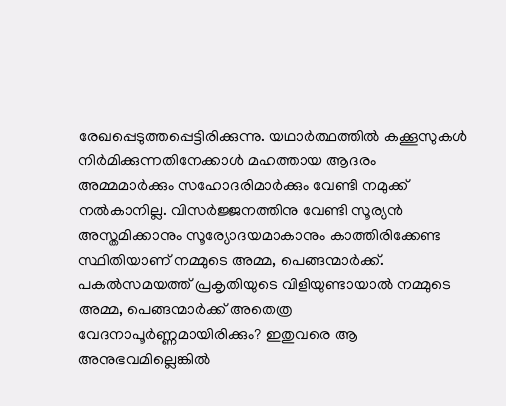രേഖപ്പെടുത്തപ്പെട്ടിരിക്കുന്നു. യഥാര്‍ത്ഥത്തില്‍ കക്കൂസുകള്‍ നിര്‍മിക്കുന്നതിനേക്കാള്‍ മഹത്തായ ആദരം അമ്മമാര്‍ക്കും സഹോദരിമാര്‍ക്കും വേണ്ടി നമുക്ക് നല്‍കാനില്ല. വിസര്‍ജ്ജനത്തിനു വേണ്ടി സൂര്യന്‍ അസ്തമിക്കാനും സൂര്യോദയമാകാനും കാത്തിരിക്കേണ്ട സ്ഥിതിയാണ് നമ്മുടെ അമ്മ, പെങ്ങന്മാര്‍ക്ക്. പകല്‍സമയത്ത് പ്രകൃതിയുടെ വിളിയുണ്ടായാല്‍ നമ്മുടെ അമ്മ, പെങ്ങന്മാര്‍ക്ക് അതെത്ര വേദനാപൂര്‍ണ്ണമായിരിക്കും? ഇതുവരെ ആ അനുഭവമില്ലെങ്കില്‍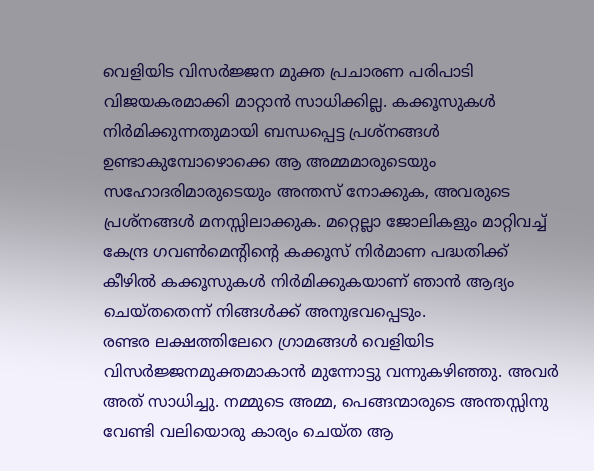വെളിയിട വിസര്‍ജ്ജന മുക്ത പ്രചാരണ പരിപാടി വിജയകരമാക്കി മാറ്റാന്‍ സാധിക്കില്ല. കക്കൂസുകള്‍ നിര്‍മിക്കുന്നതുമായി ബന്ധപ്പെട്ട പ്രശ്‌നങ്ങള്‍ ഉണ്ടാകുമ്പോഴൊക്കെ ആ അമ്മമാരുടെയും സഹോദരിമാരുടെയും അന്തസ് നോക്കുക, അവരുടെ പ്രശ്‌നങ്ങള്‍ മനസ്സിലാക്കുക. മറ്റെല്ലാ ജോലികളും മാറ്റിവച്ച് കേന്ദ്ര ഗവണ്‍മെന്റിന്റെ കക്കൂസ് നിര്‍മാണ പദ്ധതിക്ക് കീഴില്‍ കക്കൂസുകള്‍ നിര്‍മിക്കുകയാണ് ഞാന്‍ ആദ്യം ചെയ്തതെന്ന് നിങ്ങള്‍ക്ക് അനുഭവപ്പെടും.
രണ്ടര ലക്ഷത്തിലേറെ ഗ്രാമങ്ങള്‍ വെളിയിട വിസര്‍ജ്ജനമുക്തമാകാന്‍ മുന്നോട്ടു വന്നുകഴിഞ്ഞു. അവര്‍ അത് സാധിച്ചു. നമ്മുടെ അമ്മ, പെങ്ങന്മാരുടെ അന്തസ്സിനു വേണ്ടി വലിയൊരു കാര്യം ചെയ്ത ആ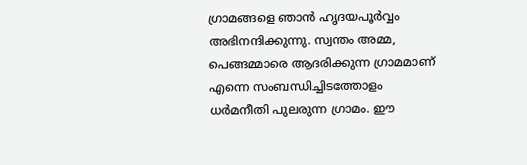ഗ്രാമങ്ങളെ ഞാന്‍ ഹൃദയപൂര്‍വ്വം അഭിനന്ദിക്കുന്നു. സ്വന്തം അമ്മ, പെങ്ങമ്മാരെ ആദരിക്കുന്ന ഗ്രാമമാണ് എന്നെ സംബന്ധിച്ചിടത്തോളം ധര്‍മനീതി പുലരുന്ന ഗ്രാമം. ഈ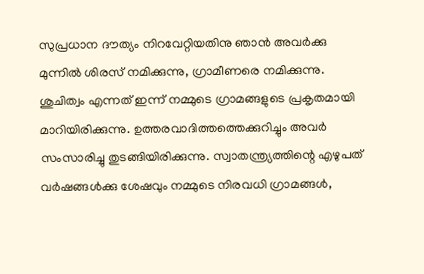സുപ്രധാന ദൗത്യം നിറവേറ്റിയതിനു ഞാന്‍ അവര്‍ക്കു മുന്നില്‍ ശിരസ് നമിക്കുന്നു, ഗ്രാമീണരെ നമിക്കുന്നു.
ശുചിത്വം എന്നത് ഇന്ന് നമ്മുടെ ഗ്രാമങ്ങളുടെ പ്രകൃതമായി മാറിയിരിക്കുന്നു. ഉത്തരവാദിത്തത്തെക്കുറിച്ചും അവര്‍ സംസാരിച്ചു തുടങ്ങിയിരിക്കുന്നു. സ്വാതന്ത്ര്യത്തിന്റെ എഴുപത് വര്‍ഷങ്ങള്‍ക്കു ശേഷവും നമ്മുടെ നിരവധി ഗ്രാമങ്ങള്‍,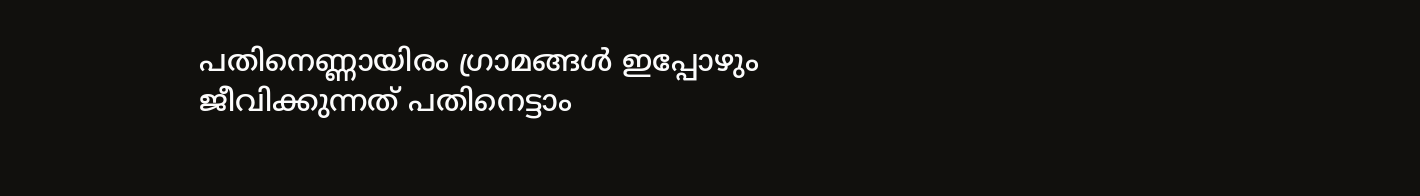പതിനെണ്ണായിരം ഗ്രാമങ്ങള്‍ ഇപ്പോഴും ജീവിക്കുന്നത് പതിനെട്ടാം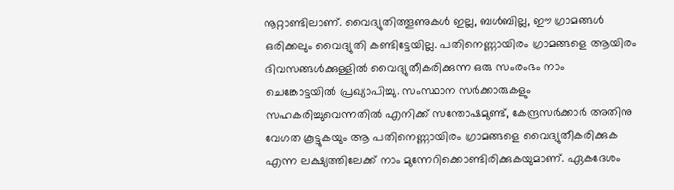നൂറ്റാണ്ടിലാണ്. വൈദ്യുതിത്തൂണുകള്‍ ഇല്ല, ബള്‍ബില്ല, ഈ ഗ്രാമങ്ങള്‍ ഒരിക്കലും വൈദ്യുതി കണ്ടിട്ടേയില്ല. പതിനെണ്ണായിരം ഗ്രാമങ്ങളെ ആയിരം ദിവസങ്ങള്‍ക്കുള്ളില്‍ വൈദ്യുതീകരിക്കുന്ന ഒരു സംരംഭം നാം ചെങ്കോട്ടയില്‍ പ്രഖ്യാപിച്ചു. സംസ്ഥാന സര്‍ക്കാരുകളും സഹകരിച്ചുവെന്നതില്‍ എനിക്ക് സന്തോഷമുണ്ട്, കേന്ദ്രസര്‍ക്കാര്‍ അതിനു വേഗത കൂട്ടുകയും ആ പതിനെണ്ണായിരം ഗ്രാമങ്ങളെ വൈദ്യുതീകരിക്കുക എന്ന ലക്ഷ്യത്തിലേക്ക് നാം മുന്നേറിക്കൊണ്ടിരിക്കുകയുമാണ്. ഏകദേശം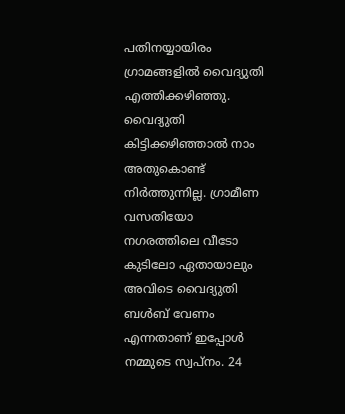പതിനയ്യായിരം ഗ്രാമങ്ങളില്‍ വൈദ്യുതി എത്തിക്കഴിഞ്ഞു. വൈദ്യുതി കിട്ടിക്കഴിഞ്ഞാല്‍ നാം അതുകൊണ്ട് നിര്‍ത്തുന്നില്ല. ഗ്രാമീണ വസതിയോ നഗരത്തിലെ വീടോ കുടിലോ ഏതായാലും അവിടെ വൈദ്യുതി ബള്‍ബ് വേണം എന്നതാണ് ഇപ്പോള്‍ നമ്മുടെ സ്വപ്‌നം. 24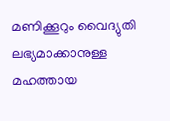മണിക്കൂറും വൈദ്യുതി ലഭ്യമാക്കാനുള്ള മഹത്തായ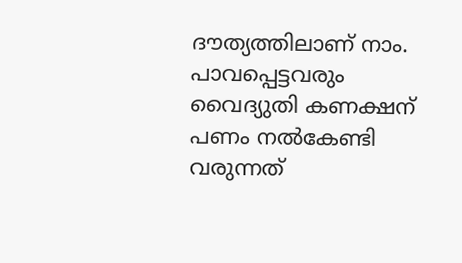ദൗത്യത്തിലാണ് നാം. പാവപ്പെട്ടവരും വൈദ്യുതി കണക്ഷന് പണം നല്‍കേണ്ടി വരുന്നത്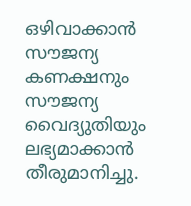ഒഴിവാക്കാന്‍ സൗജന്യ കണക്ഷനും സൗജന്യ വൈദ്യുതിയും ലഭ്യമാക്കാന്‍ തീരുമാനിച്ചു.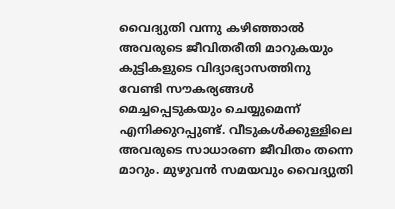വൈദ്യുതി വന്നു കഴിഞ്ഞാല്‍ അവരുടെ ജീവിതരീതി മാറുകയും കുട്ടികളുടെ വിദ്യാഭ്യാസത്തിനു വേണ്ടി സൗകര്യങ്ങള്‍ മെച്ചപ്പെടുകയും ചെയ്യുമെന്ന് എനിക്കുറപ്പുണ്ട്. വീടുകള്‍ക്കുള്ളിലെ അവരുടെ സാധാരണ ജീവിതം തന്നെ മാറും. മുഴുവന്‍ സമയവും വൈദ്യുതി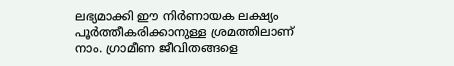ലഭ്യമാക്കി ഈ നിര്‍ണായക ലക്ഷ്യം പൂര്‍ത്തീകരിക്കാനുള്ള ശ്രമത്തിലാണ് നാം. ഗ്രാമീണ ജീവിതങ്ങളെ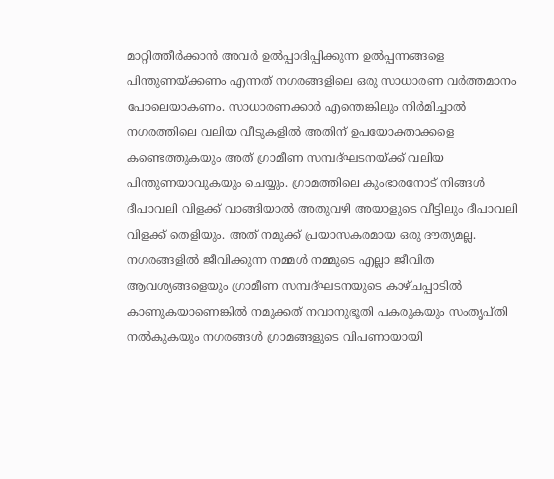മാറ്റിത്തീര്‍ക്കാന്‍ അവര്‍ ഉല്‍പ്പാദിപ്പിക്കുന്ന ഉല്‍പ്പന്നങ്ങളെ പിന്തുണയ്ക്കണം എന്നത് നഗരങ്ങളിലെ ഒരു സാധാരണ വര്‍ത്തമാനം പോലെയാകണം. സാധാരണക്കാര്‍ എന്തെങ്കിലും നിര്‍മിച്ചാല്‍ നഗരത്തിലെ വലിയ വീടുകളില്‍ അതിന് ഉപയോക്താക്കളെ കണ്ടെത്തുകയും അത് ഗ്രാമീണ സമ്പദ്ഘടനയ്ക്ക് വലിയ പിന്തുണയാവുകയും ചെയ്യും. ഗ്രാമത്തിലെ കുംഭാരനോട് നിങ്ങള്‍ ദീപാവലി വിളക്ക് വാങ്ങിയാല്‍ അതുവഴി അയാളുടെ വീട്ടിലും ദീപാവലി വിളക്ക് തെളിയും. അത് നമുക്ക് പ്രയാസകരമായ ഒരു ദൗത്യമല്ല. നഗരങ്ങളില്‍ ജീവിക്കുന്ന നമ്മള്‍ നമ്മുടെ എല്ലാ ജീവിത ആവശ്യങ്ങളെയും ഗ്രാമീണ സമ്പദ്ഘടനയുടെ കാഴ്ചപ്പാടില്‍ കാണുകയാണെങ്കില്‍ നമുക്കത് നവാനുഭൂതി പകരുകയും സംതൃപ്തി നല്‍കുകയും നഗരങ്ങള്‍ ഗ്രാമങ്ങളുടെ വിപണായായി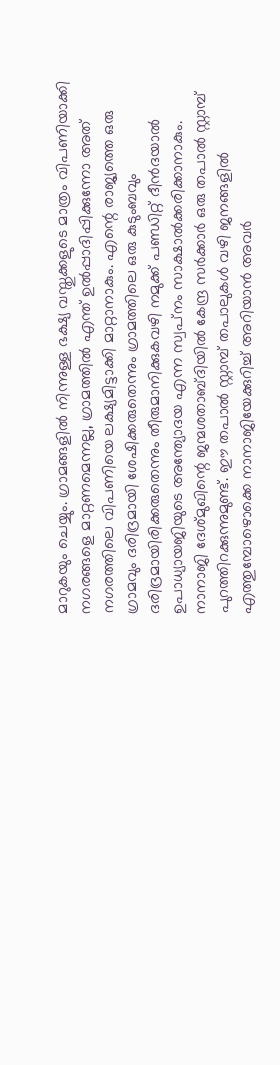മാറുകയും ചെയ്യും. ഗ്രാമങ്ങളില്‍ നിന്നുള്ള ഭക്ഷ്യ വസ്തുക്കളുടെ മാത്രം വിപണിയാക്കി നഗരങ്ങളെ മാറ്റണമെന്നല്ല, ഗ്രാമത്തില്‍ എന്ത് ഉല്‍പ്പാദിപ്പിക്കുന്നോ അത് നഗരത്തിലെ വിപണിയെ ലക്ഷ്യമിട്ടാക്കി മാറ്റാനാകും. എന്റെ രാജ്യത്തെ ഒരു ഗ്രാമവും ദരിദ്രമായി ശേഷിക്കരുതെന്നും ഗ്രാമത്തിലെ ഒരു കുടുംബവും ദരിദ്രമായിരിക്കരുതെന്നും തീരുമാനിക്കുകവഴി നമുക്ക് പണ്ഡിറ്റ് ദീന്‍ദയാല്‍ ഉപാധ്യായജിയുടെ അന്ത്യോദയ എന്ന സ്വപ്‌നം സാക്ഷാല്‍ക്കരിക്കാനാകും. നാനാജി ദേശ്മുഖിന്റെ ജന്മശതാബ്ദിയില്‍ കേന്ദ്ര സര്‍ക്കാര്‍ ഒരു തപാല്‍ സ്റ്റാമ്പ് പുറത്തിറക്കുന്നുമുണ്ട്. ഈ തപാല്‍ സ്റ്റാമ്പ് തപാലുകള്‍ വഴി ജനങ്ങളില്‍ എത്തുമ്പോഴൊക്കെ നാനാജിയേക്കുറിച്ച് അറിയാന്‍ അവര്‍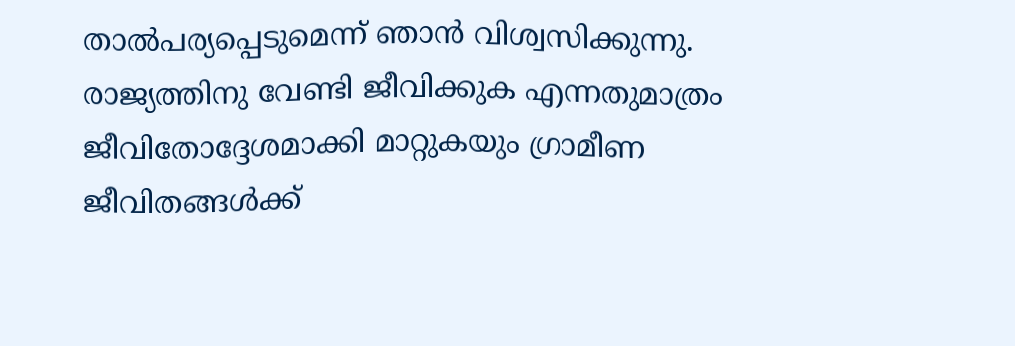താല്‍പര്യപ്പെടുമെന്ന് ഞാന്‍ വിശ്വസിക്കുന്നു. രാജ്യത്തിനു വേണ്ടി ജീവിക്കുക എന്നതുമാത്രം ജീവിതോദ്ദേശമാക്കി മാറ്റുകയും ഗ്രാമീണ ജീവിതങ്ങള്‍ക്ക്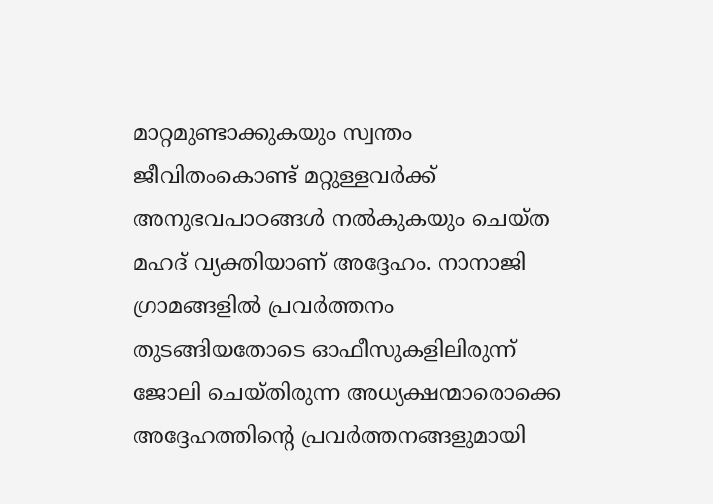മാറ്റമുണ്ടാക്കുകയും സ്വന്തം ജീവിതംകൊണ്ട് മറ്റുള്ളവര്‍ക്ക് അനുഭവപാഠങ്ങള്‍ നല്‍കുകയും ചെയ്ത മഹദ് വ്യക്തിയാണ് അദ്ദേഹം. നാനാജി ഗ്രാമങ്ങളില്‍ പ്രവര്‍ത്തനം തുടങ്ങിയതോടെ ഓഫീസുകളിലിരുന്ന് ജോലി ചെയ്തിരുന്ന അധ്യക്ഷന്മാരൊക്കെ അദ്ദേഹത്തിന്റെ പ്രവര്‍ത്തനങ്ങളുമായി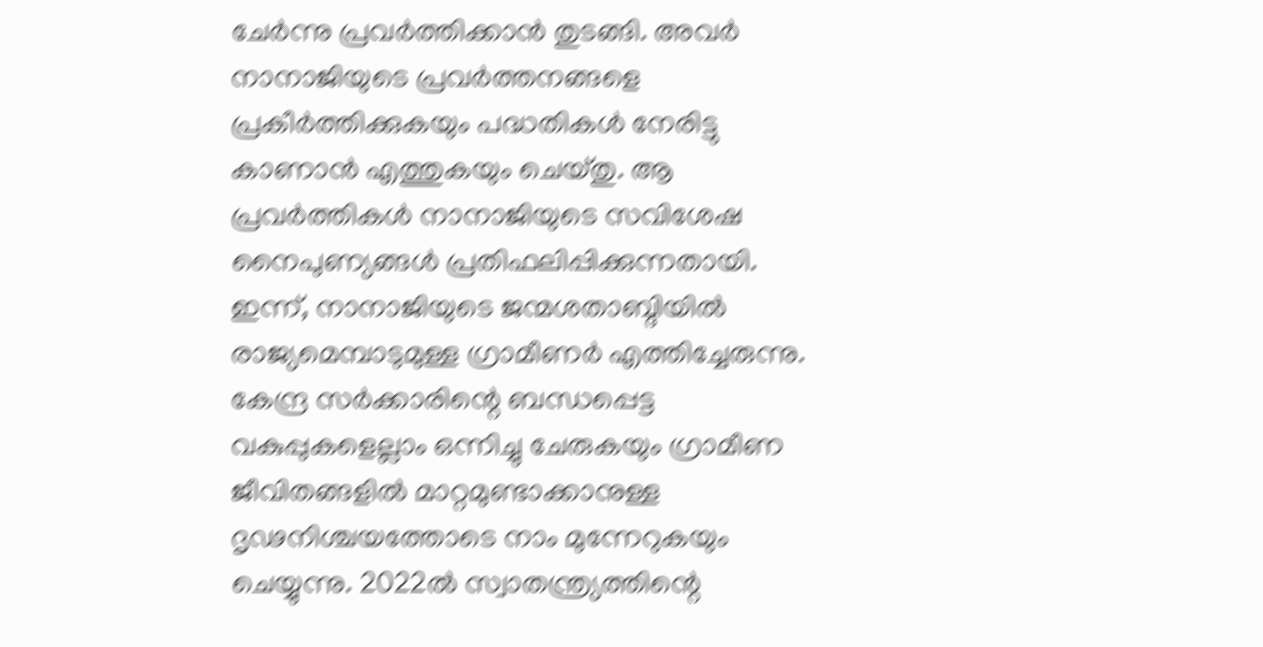ചേര്‍ന്നു പ്രവര്‍ത്തിക്കാന്‍ തുടങ്ങി. അവര്‍ നാനാജിയുടെ പ്രവര്‍ത്തനങ്ങളെ പ്രകീര്‍ത്തിക്കുകയും പദ്ധതികള്‍ നേരിട്ടു കാണാന്‍ എത്തുകയും ചെയ്തു. ആ പ്രവര്‍ത്തികള്‍ നാനാജിയുടെ സവിശേഷ നൈപുണ്യങ്ങള്‍ പ്രതിഫലിപ്പിക്കുന്നതായി. ഇന്ന്, നാനാജിയുടെ ജന്മശതാബ്ദിയില്‍ രാജ്യമെമ്പാടുമുള്ള ഗ്രാമീണര്‍ എത്തിച്ചേരുന്നു. കേന്ദ്ര സര്‍ക്കാരിന്റെ ബന്ധപ്പെട്ട വകുപ്പുകളെല്ലാം ഒന്നിച്ചു ചേരുകയും ഗ്രാമീണ ജീവിതങ്ങളില്‍ മാറ്റമുണ്ടാക്കാനുള്ള ദൃഢനിശ്ചയത്തോടെ നാം മുന്നേറുകയും ചെയ്യുന്നു. 2022ല്‍ സ്വാതന്ത്ര്യത്തിന്റെ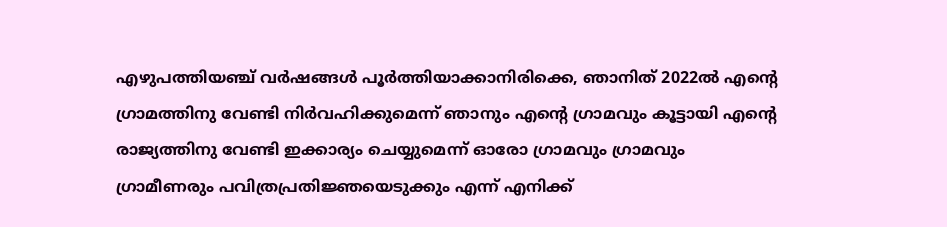എഴുപത്തിയഞ്ച് വര്‍ഷങ്ങള്‍ പൂര്‍ത്തിയാക്കാനിരിക്കെ, ഞാനിത് 2022ല്‍ എന്റെ ഗ്രാമത്തിനു വേണ്ടി നിര്‍വഹിക്കുമെന്ന് ഞാനും എന്റെ ഗ്രാമവും കൂട്ടായി എന്റെ രാജ്യത്തിനു വേണ്ടി ഇക്കാര്യം ചെയ്യുമെന്ന് ഓരോ ഗ്രാമവും ഗ്രാമവും ഗ്രാമീണരും പവിത്രപ്രതിജ്ഞയെടുക്കും എന്ന് എനിക്ക്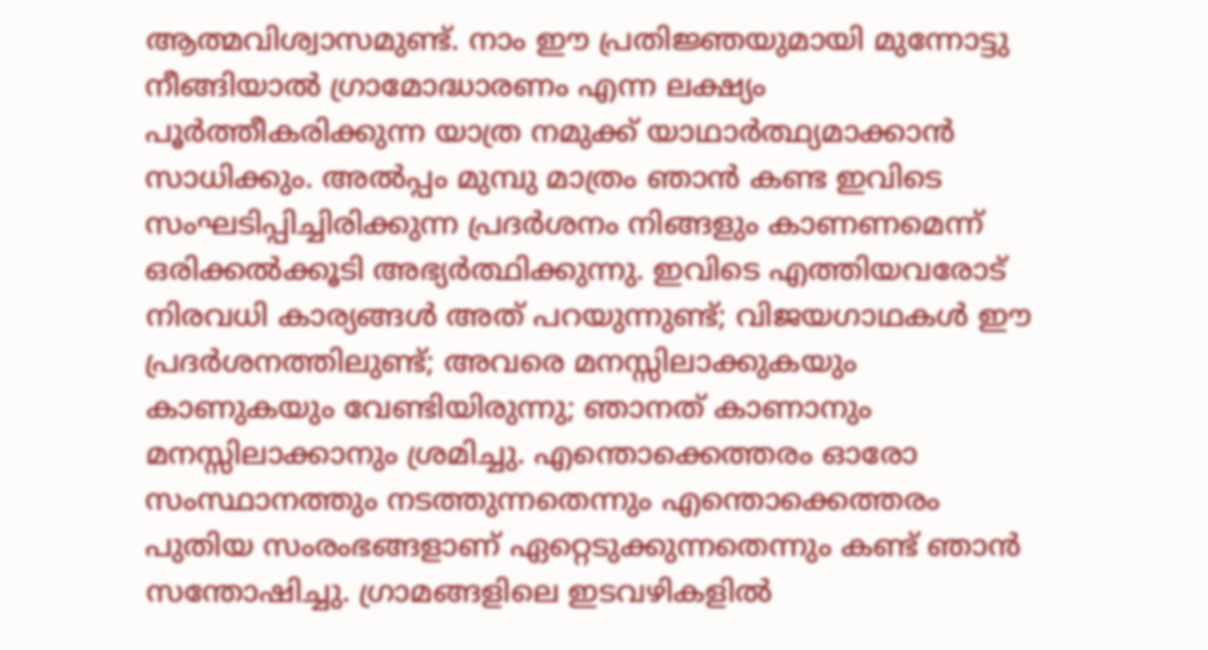ആത്മവിശ്വാസമുണ്ട്. നാം ഈ പ്രതിജ്ഞയുമായി മുന്നോട്ടു നീങ്ങിയാല്‍ ഗ്രാമോദ്ധാരണം എന്ന ലക്ഷ്യം പൂര്‍ത്തീകരിക്കുന്ന യാത്ര നമുക്ക് യാഥാര്‍ത്ഥ്യമാക്കാന്‍ സാധിക്കും. അല്‍പ്പം മുമ്പു മാത്രം ഞാന്‍ കണ്ട ഇവിടെ സംഘടിപ്പിച്ചിരിക്കുന്ന പ്രദര്‍ശനം നിങ്ങളും കാണണമെന്ന് ഒരിക്കല്‍ക്കൂടി അഭ്യര്‍ത്ഥിക്കുന്നു. ഇവിടെ എത്തിയവരോട് നിരവധി കാര്യങ്ങള്‍ അത് പറയുന്നുണ്ട്; വിജയഗാഥകള്‍ ഈ പ്രദര്‍ശനത്തിലുണ്ട്; അവരെ മനസ്സിലാക്കുകയും കാണുകയും വേണ്ടിയിരുന്നു; ഞാനത് കാണാനും മനസ്സിലാക്കാനും ശ്രമിച്ചു. എന്തൊക്കെത്തരം ഓരോ സംസ്ഥാനത്തും നടത്തുന്നതെന്നും എന്തൊക്കെത്തരം പുതിയ സംരംഭങ്ങളാണ് ഏറ്റെടുക്കുന്നതെന്നും കണ്ട് ഞാന്‍ സന്തോഷിച്ചു. ഗ്രാമങ്ങളിലെ ഇടവഴികളില്‍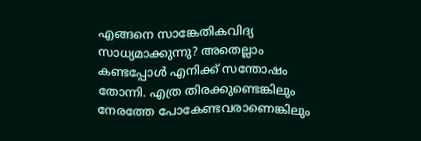എങ്ങനെ സാങ്കേതികവിദ്യ സാധ്യമാക്കുന്നു? അതെല്ലാം കണ്ടപ്പോള്‍ എനിക്ക് സന്തോഷം തോന്നി. എത്ര തിരക്കുണ്ടെങ്കിലും നേരത്തേ പോകേണ്ടവരാണെങ്കിലും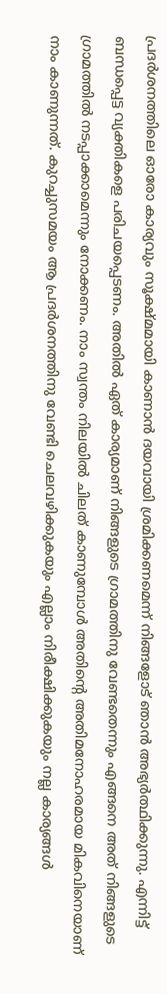പ്രദര്‍ശനത്തിലെ ഓരോ കാര്യവും സൂക്ഷ്മമായി കാണാന്‍ ദയവായി ശ്രമിക്കണമെന്ന് നിങ്ങളോട് ഞാന്‍ അഭ്യര്‍ത്ഥിക്കുന്നു. എന്നിട്ട് ബന്ധപ്പെട്ട വ്യക്തികളെ പരിചയപ്പെടണം. അതില്‍ ഏത് കാര്യമാണ് നിങ്ങളുടെ ഗ്രാമത്തിനു വേണ്ടതെന്നും എങ്ങനെ അത് നിങ്ങളുടെ ഗ്രാമത്തില്‍ നടപ്പാക്കാമെന്നും നോക്കണം. നാം സ്വന്തം നിലയില്‍ ചിലത് കാണുമ്പോള്‍ അതിന്റെ അതിമനോഹരമായ മികവിനെയാണ് നാം കാണുന്നത്. കുറച്ചുസമയം ആ പ്രദര്‍ശനത്തിനു വേണ്ടി ചെലവഴിക്കുകയും എല്ലാം നിരീക്ഷിക്കുകയും നല്ല കാര്യങ്ങള്‍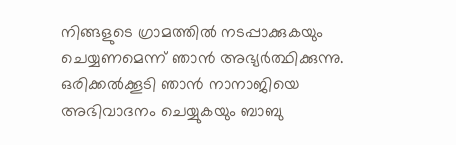നിങ്ങളുടെ ഗ്രാമത്തില്‍ നടപ്പാക്കുകയും ചെയ്യണമെന്ന് ഞാന്‍ അഭ്യര്‍ത്ഥിക്കുന്നു. ഒരിക്കല്‍ക്കൂടി ഞാന്‍ നാനാജിയെ അഭിവാദനം ചെയ്യുകയും ബാബു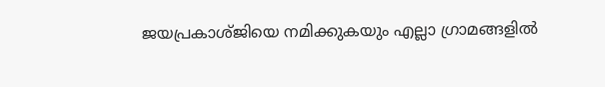ജയപ്രകാശ്ജിയെ നമിക്കുകയും എല്ലാ ഗ്രാമങ്ങളില്‍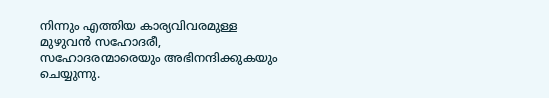നിന്നും എത്തിയ കാര്യവിവരമുള്ള മുഴുവന്‍ സഹോദരീ, സഹോദരന്മാരെയും അഭിനന്ദിക്കുകയും ചെയ്യുന്നു.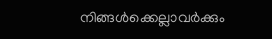നിങ്ങള്‍ക്കെല്ലാവര്‍ക്കും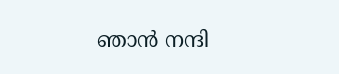ഞാന്‍ നന്ദി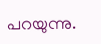പറയുന്നു.